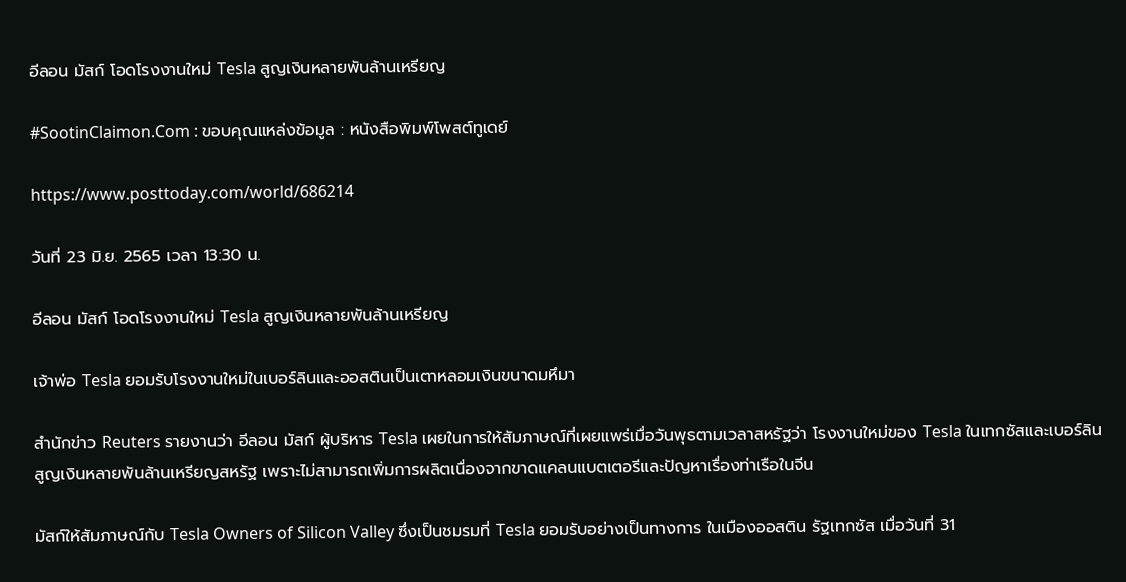อีลอน มัสก์ โอดโรงงานใหม่ Tesla สูญเงินหลายพันล้านเหรียญ

#SootinClaimon.Com : ขอบคุณแหล่งข้อมูล : หนังสือพิมพ์โพสต์ทูเดย์

https://www.posttoday.com/world/686214

วันที่ 23 มิ.ย. 2565 เวลา 13:30 น.

อีลอน มัสก์ โอดโรงงานใหม่ Tesla สูญเงินหลายพันล้านเหรียญ

เจ้าพ่อ Tesla ยอมรับโรงงานใหม่ในเบอร์ลินและออสตินเป็นเตาหลอมเงินขนาดมหึมา

สำนักข่าว Reuters รายงานว่า อีลอน มัสก์ ผู้บริหาร Tesla เผยในการให้สัมภาษณ์ที่เผยแพร่เมื่อวันพุธตามเวลาสหรัฐว่า โรงงานใหม่ของ Tesla ในเทกซัสและเบอร์ลินสูญเงินหลายพันล้านเหรียญสหรัฐ เพราะไม่สามารถเพิ่มการผลิตเนื่องจากขาดแคลนแบตเตอรีและปัญหาเรื่องท่าเรือในจีน

มัสก์ให้สัมภาษณ์กับ Tesla Owners of Silicon Valley ซึ่งเป็นชมรมที่ Tesla ยอมรับอย่างเป็นทางการ ในเมืองออสติน รัฐเทกซัส เมื่อวันที่ 31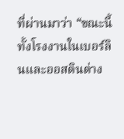ที่ผ่านมาว่า “ขณะนี้ทั้งโรงงานในเบอร์ลินและออสตินต่าง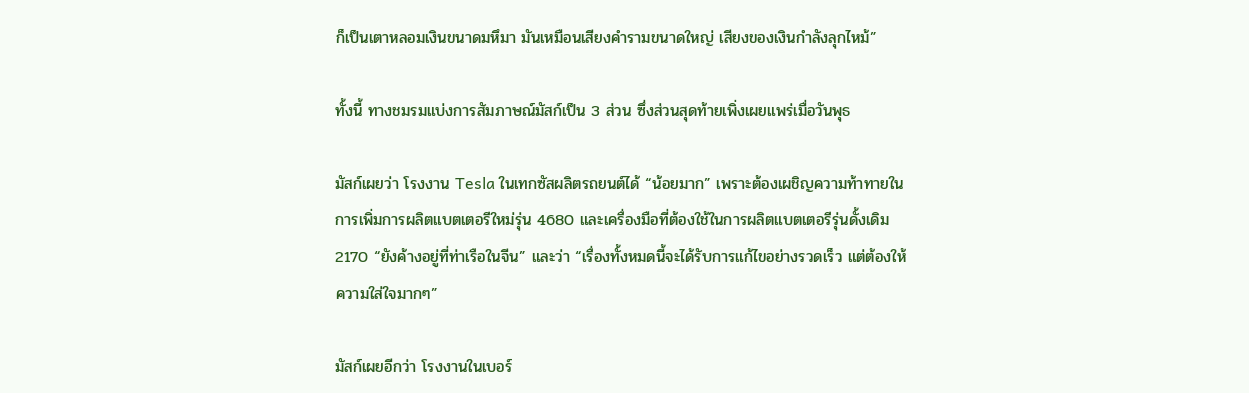ก็เป็นเตาหลอมเงินขนาดมหึมา มันเหมือนเสียงคำรามขนาดใหญ่ เสียงของเงินกำลังลุกไหม้”

ทั้งนี้ ทางชมรมแบ่งการสัมภาษณ์มัสก์เป็น 3 ส่วน ซึ่งส่วนสุดท้ายเพิ่งเผยแพร่เมื่อวันพุธ

มัสก์เผยว่า โรงงาน Tesla ในเทกซัสผลิตรถยนต์ได้ “น้อยมาก” เพราะต้องเผชิญความท้าทายในการเพิ่มการผลิตแบตเตอรีใหม่รุ่น 4680 และเครื่องมือที่ต้องใช้ในการผลิตแบตเตอรีรุ่นดั้งเดิม 2170 “ยังค้างอยู่ที่ท่าเรือในจีน” และว่า “เรื่องทั้งหมดนี้จะได้รับการแก้ไขอย่างรวดเร็ว แต่ต้องให้ความใส่ใจมากๆ”

มัสก์เผยอีกว่า โรงงานในเบอร์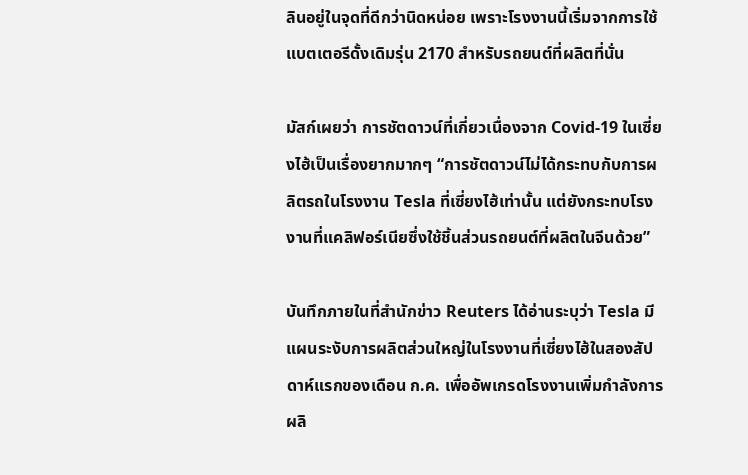ลินอยู่ในจุดที่ดีกว่านิดหน่อย เพราะโรงงานนี้เริ่มจากการใช้แบตเตอรีดั้งเดิมรุ่น 2170 สำหรับรถยนต์ที่ผลิตที่นั่น

มัสก์เผยว่า การชัตดาวน์ที่เกี่ยวเนื่องจาก Covid-19 ในเซี่ยงไฮ้เป็นเรื่องยากมากๆ “การชัตดาวน์ไม่ได้กระทบกับการผลิตรถในโรงงาน Tesla ที่เซี่ยงไฮ้เท่านั้น แต่ยังกระทบโรงงานที่แคลิฟอร์เนียซึ่งใช้ชิ้นส่วนรถยนต์ที่ผลิตในจีนด้วย”

บันทึกภายในที่สำนักข่าว Reuters ได้อ่านระบุว่า Tesla มีแผนระงับการผลิตส่วนใหญ่ในโรงงานที่เซี่ยงไฮ้ในสองสัปดาห์แรกของเดือน ก.ค. เพื่ออัพเกรดโรงงานเพิ่มกำลังการผลิ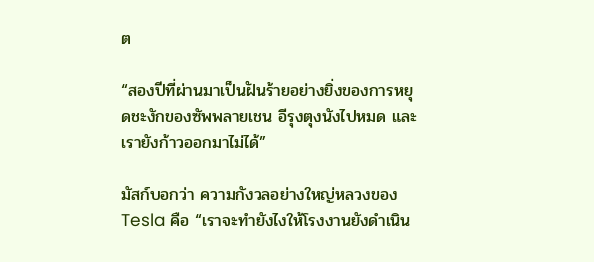ต

“สองปีที่ผ่านมาเป็นฝันร้ายอย่างยิ่งของการหยุดชะงักของซัพพลายเชน อีรุงตุงนังไปหมด และเรายังก้าวออกมาไม่ได้”

มัสก์บอกว่า ความกังวลอย่างใหญ่หลวงของ Tesla คือ “เราจะทำยังไงให้โรงงานยังดำเนิน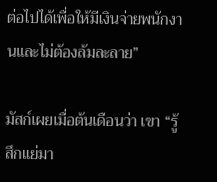ต่อไปได้เพื่อให้มีเงินจ่ายพนักงานและไม่ต้องล้มละลาย”

มัสก์เผยเมื่อต้นเดือนว่า เขา “รู้สึกแย่มา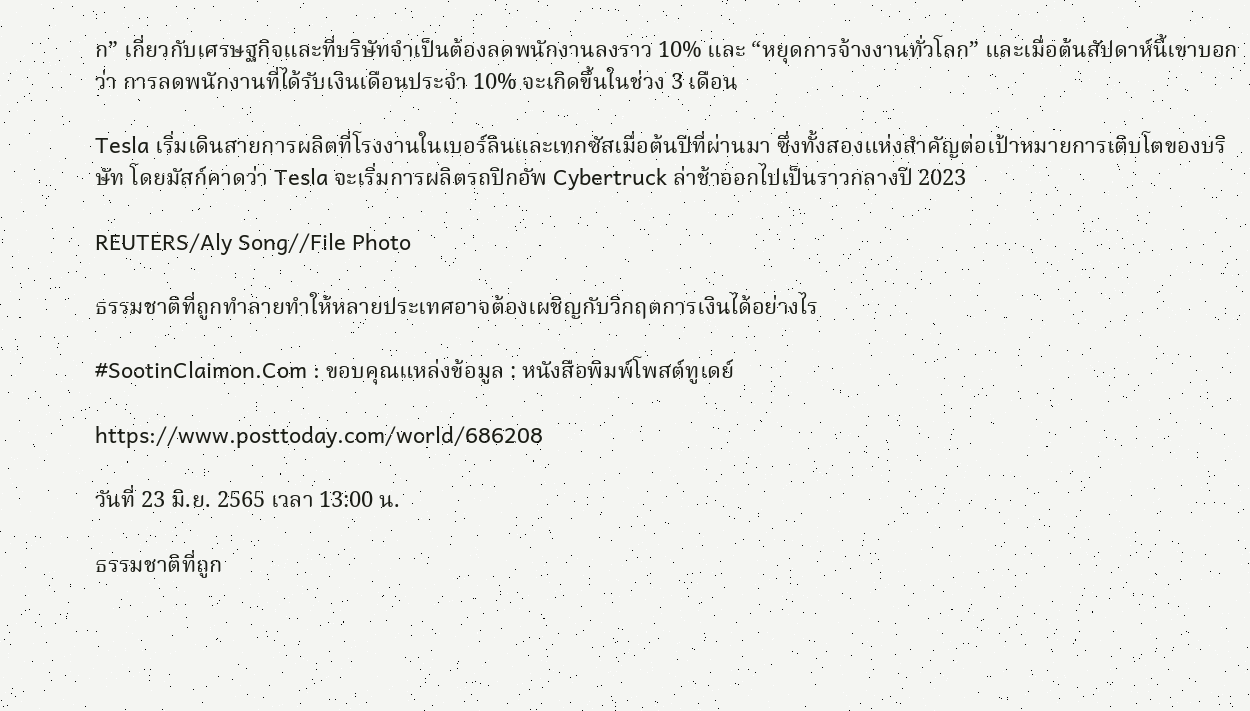ก” เกี่ยวกับเศรษฐกิจและที่บริษัทจำเป็นต้องลดพนักงานลงราว 10% และ “หยุดการจ้างงานทั่วโลก” และเมื่อต้นสัปดาห์นี้เขาบอกว่า การลดพนักงานที่ได้รับเงินเดือนประจำ 10% จะเกิดขึ้นในช่วง 3 เดือน

Tesla เริ่มเดินสายการผลิตที่โรงงานในเบอร์ลินและเทกซัสเมื่อต้นปีที่ผ่านมา ซึ่งทั้งสองแห่งสำคัญต่อเป้าหมายการเติบโตของบริษัท โดยมัสก์คาดว่า Tesla จะเริ่มการผลิตรถปิกอัพ Cybertruck ล่าช้าออกไปเป็นราวกลางปี 2023

REUTERS/Aly Song//File Photo

ธรรมชาติที่ถูกทำลายทำให้หลายประเทศอาจต้องเผชิญกับวิกฤตการเงินได้อย่างไร

#SootinClaimon.Com : ขอบคุณแหล่งข้อมูล : หนังสือพิมพ์โพสต์ทูเดย์

https://www.posttoday.com/world/686208

วันที่ 23 มิ.ย. 2565 เวลา 13:00 น.

ธรรมชาติที่ถูก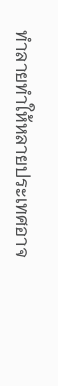ทำลายทำให้หลายประเทศอาจ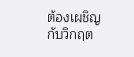ต้องเผชิญกับวิกฤต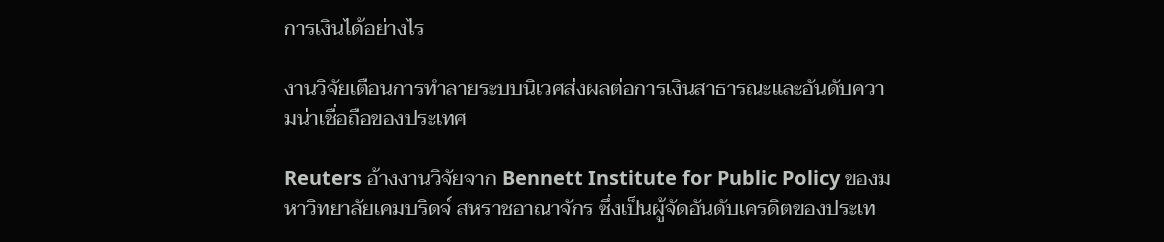การเงินได้อย่างไร

งานวิจัยเตือนการทำลายระบบนิเวศส่งผลต่อการเงินสาธารณะและอันดับความน่าเชื่อถือของประเทศ

Reuters อ้างงานวิจัยจาก Bennett Institute for Public Policy ของมหาวิทยาลัยเคมบริดจ์ สหราชอาณาจักร ซึ่งเป็นผู้จัดอันดับเครดิตของประเท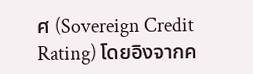ศ (Sovereign Credit Rating) โดยอิงจากค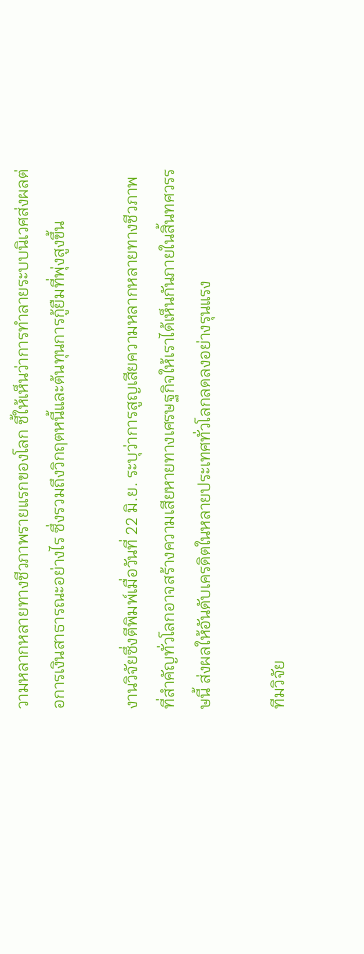วามหลากหลายทางชีวภาพรายแรกของโลก ชี้ให้เห็นว่าการทำลายระบบนิเวศส่งผลต่อการเงินสาธารณะอย่างไร ซึ่งรวมถึงวิกฤตหนี้และต้นทุนการกู้ยืมที่พุ่งสูงขึ้น

งานวิจัยซึ่งตีพิมพ์เมื่อวันที่ 22 มิ.ย. ระบุว่าการสูญเสียความหลากหลายทางชีวภาพที่สำคัญทั่วโลกอาจสร้างความเสียหายทางเศรษฐกิจให้เราได้เห็นกันภายในสิ้นทศวรรษนี้ ส่งผลให้อันดับเครดิตในหลายประเทศทั่วโลกลดลงอย่างรุนแรง

ทีมวิจัย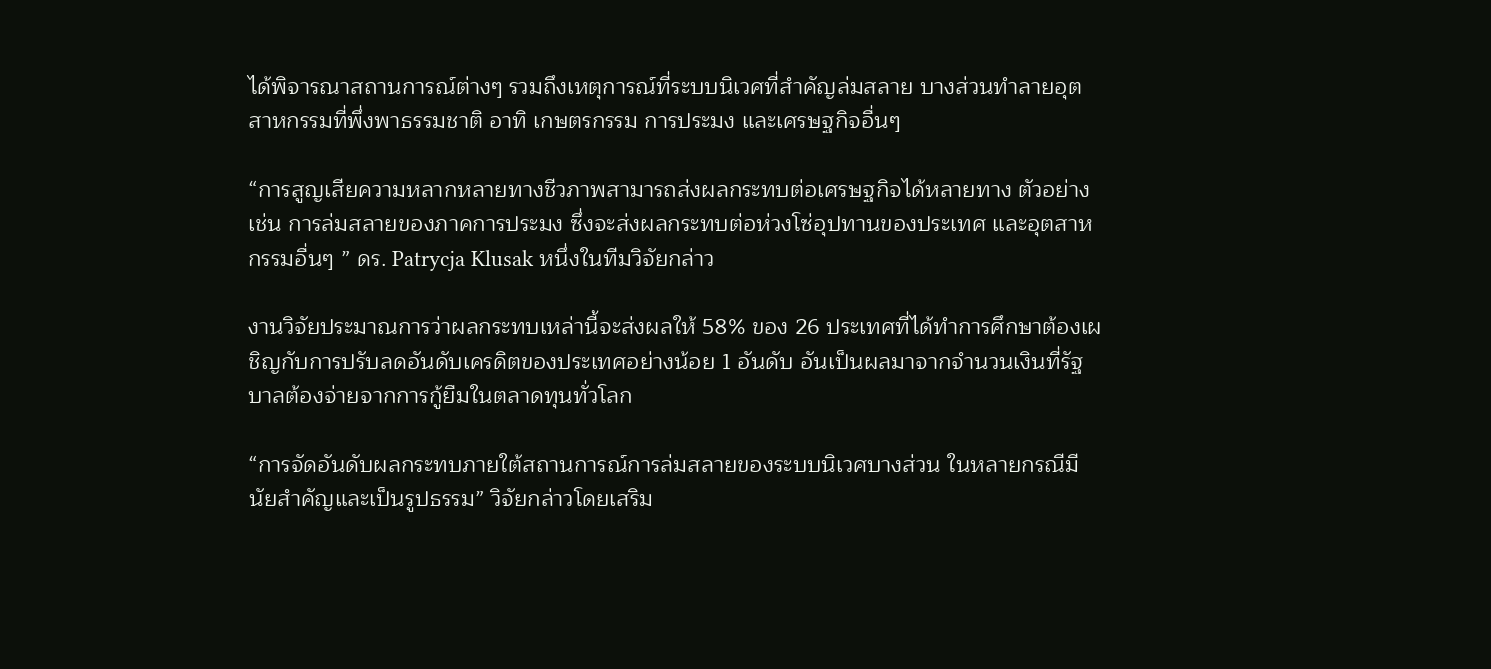ได้พิจารณาสถานการณ์ต่างๆ รวมถึงเหตุการณ์ที่ระบบนิเวศที่สำคัญล่มสลาย บางส่วนทำลายอุตสาหกรรมที่พึ่งพาธรรมชาติ อาทิ เกษตรกรรม การประมง และเศรษฐกิจอื่นๆ

“การสูญเสียความหลากหลายทางชีวภาพสามารถส่งผลกระทบต่อเศรษฐกิจได้หลายทาง ตัวอย่างเช่น การล่มสลายของภาคการประมง ซึ่งจะส่งผลกระทบต่อห่วงโซ่อุปทานของประเทศ และอุตสาหกรรมอื่นๆ ” ดร. Patrycja Klusak หนึ่งในทีมวิจัยกล่าว

งานวิจัยประมาณการว่าผลกระทบเหล่านี้จะส่งผลให้ 58% ของ 26 ประเทศที่ได้ทำการศึกษาต้องเผชิญกับการปรับลดอันดับเครดิตของประเทศอย่างน้อย 1 อันดับ อันเป็นผลมาจากจำนวนเงินที่รัฐบาลต้องจ่ายจากการกู้ยืมในตลาดทุนทั่วโลก

“การจัดอันดับผลกระทบภายใต้สถานการณ์การล่มสลายของระบบนิเวศบางส่วน ในหลายกรณีมีนัยสำคัญและเป็นรูปธรรม” วิจัยกล่าวโดยเสริม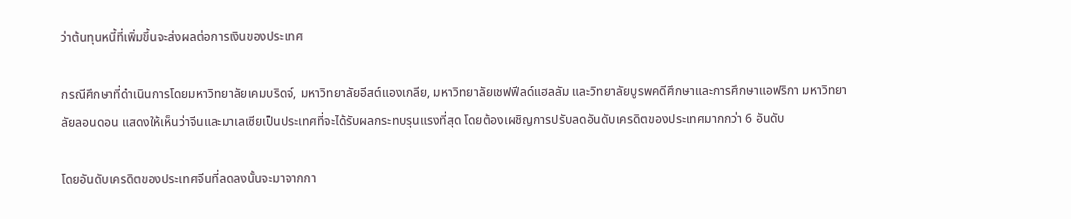ว่าต้นทุนหนี้ที่เพิ่มขึ้นจะส่งผลต่อการเงินของประเทศ

กรณีศึกษาที่ดำเนินการโดยมหาวิทยาลัยเคมบริดจ์, มหาวิทยาลัยอีสต์แองเกลีย, มหาวิทยาลัยเชฟฟีลด์แฮลลัม และวิทยาลัยบูรพคดีศึกษาและการศึกษาแอฟริกา มหาวิทยาลัยลอนดอน แสดงให้เห็นว่าจีนและมาเลเซียเป็นประเทศที่จะได้รับผลกระทบรุนแรงที่สุด โดยต้องเผชิญการปรับลดอันดับเครดิตของประเทศมากกว่า 6 อันดับ

โดยอันดับเครดิตของประเทศจีนที่ลดลงนั้นจะมาจากกา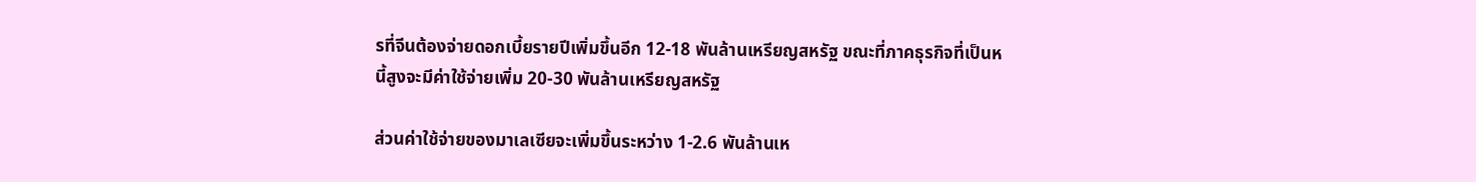รที่จีนต้องจ่ายดอกเบี้ยรายปีเพิ่มขึ้นอีก 12-18 พันล้านเหรียญสหรัฐ ขณะที่ภาคธุรกิจที่เป็นหนี้สูงจะมีค่าใช้จ่ายเพิ่ม 20-30 พันล้านเหรียญสหรัฐ

ส่วนค่าใช้จ่ายของมาเลเซียจะเพิ่มขึ้นระหว่าง 1-2.6 พันล้านเห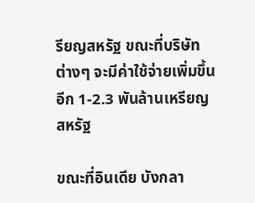รียญสหรัฐ ขณะที่บริษัทต่างๆ จะมีค่าใช้จ่ายเพิ่มขึ้นอีก 1-2.3 พันล้านเหรียญสหรัฐ

ขณะที่อินเดีย บังกลา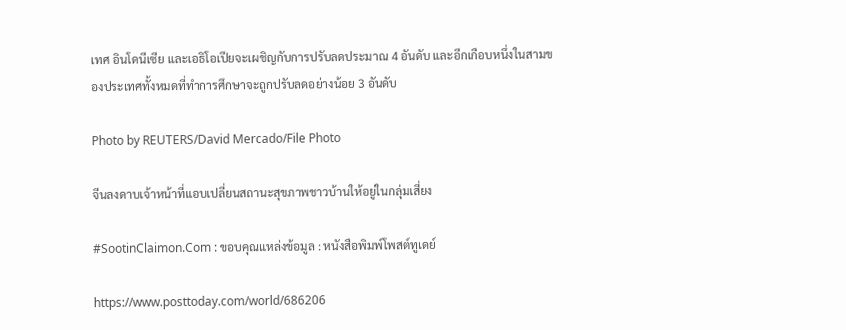เทศ อินโดนีเซีย และเอธิโอเปียจะเผชิญกับการปรับลดประมาณ 4 อันดับ และอีกเกือบหนึ่งในสามของประเทศทั้งหมดที่ทำการศึกษาจะถูกปรับลดอย่างน้อย 3 อันดับ

Photo by REUTERS/David Mercado/File Photo

จีนลงดาบเจ้าหน้าที่แอบเปลี่ยนสถานะสุขภาพชาวบ้านให้อยู่ในกลุ่มเสี่ยง

#SootinClaimon.Com : ขอบคุณแหล่งข้อมูล : หนังสือพิมพ์โพสต์ทูเดย์

https://www.posttoday.com/world/686206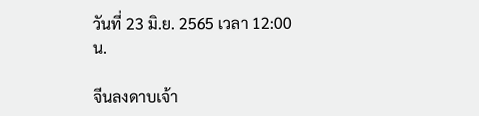วันที่ 23 มิ.ย. 2565 เวลา 12:00 น.

จีนลงดาบเจ้า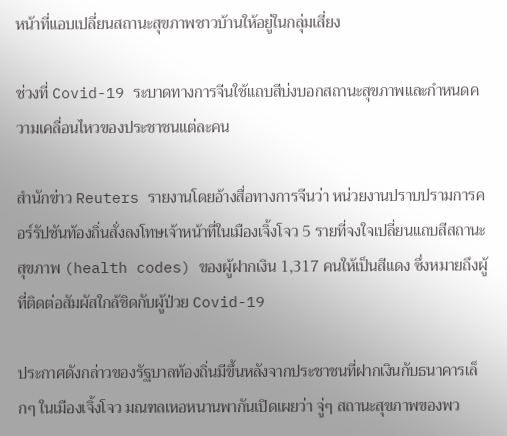หน้าที่แอบเปลี่ยนสถานะสุขภาพชาวบ้านให้อยู่ในกลุ่มเสี่ยง

ช่วงที่ Covid-19 ระบาดทางการจีนใช้แถบสีบ่งบอกสถานะสุขภาพและกำหนดความเคลื่อนไหวของประชาชนแต่ละคน

สำนักข่าว Reuters รายงานโดยอ้างสื่อทางการจีนว่า หน่วยงานปราบปรามการคอร์รัปชันท้องถิ่นสั่งลงโทษเจ้าหน้าที่ในเมืองเจิ้งโจว 5 รายที่จงใจเปลี่ยนแถบสีสถานะสุขภาพ (health codes) ของผู้ฝากเงิน 1,317 คนให้เป็นสีแดง ซึ่งหมายถึงผู้ที่ติดต่อสัมผัสใกล้ชิดกับผู้ป่วย Covid-19

ประกาศดังกล่าวของรัฐบาลท้องถิ่นมีขึ้นหลังจากประชาชนที่ฝากเงินกับธนาคารเล็กๆ ในเมืองเจิ้งโจว มณฑลเหอหนานพากันเปิดเผยว่า จู่ๆ สถานะสุขภาพของพว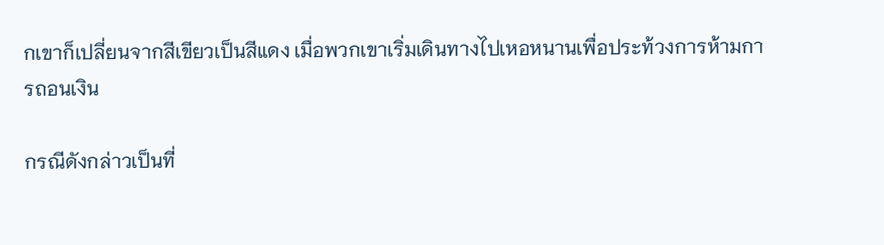กเขาก็เปลี่ยนจากสีเขียวเป็นสีแดง เมื่อพวกเขาเริ่มเดินทางไปเหอหนานเพื่อประท้วงการห้ามการถอนเงิน

กรณีดังกล่าวเป็นที่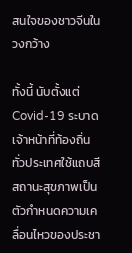สนใจของชาวจีนในวงกว้าง

ทั้งนี้ นับตั้งแต่ Covid-19 ระบาด เจ้าหน้าที่ท้องถิ่นทั่วประเทศใช้แถบสีสถานะสุขภาพเป็นตัวกำหนดความเคลื่อนไหวของประชา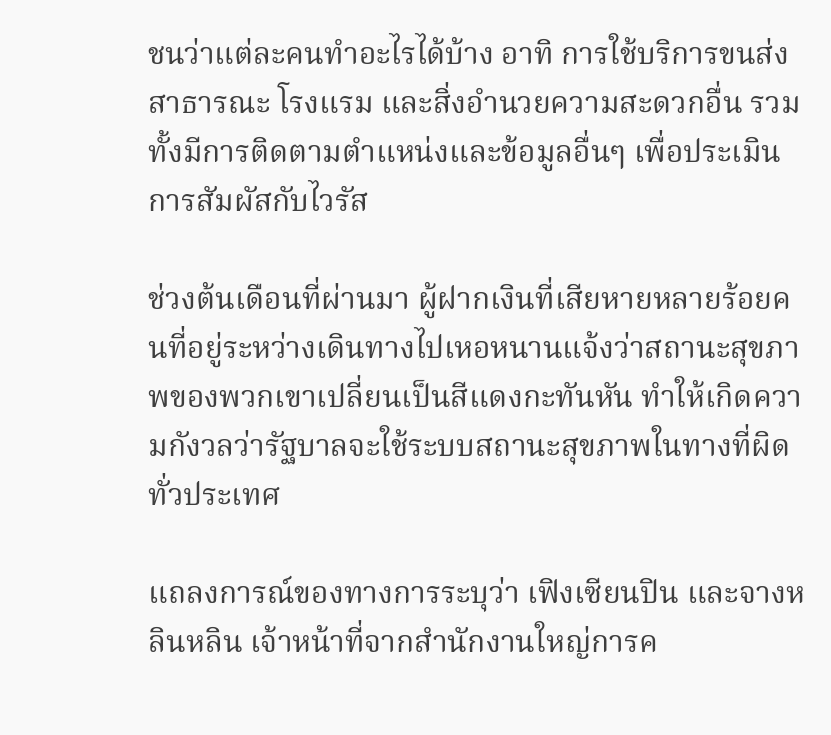ชนว่าแต่ละคนทำอะไรได้บ้าง อาทิ การใช้บริการขนส่งสาธารณะ โรงแรม และสิ่งอำนวยความสะดวกอื่น รวมทั้งมีการติดตามตำแหน่งและข้อมูลอื่นๆ เพื่อประเมินการสัมผัสกับไวรัส

ช่วงต้นเดือนที่ผ่านมา ผู้ฝากเงินที่เสียหายหลายร้อยคนที่อยู่ระหว่างเดินทางไปเหอหนานแจ้งว่าสถานะสุขภาพของพวกเขาเปลี่ยนเป็นสีแดงกะทันหัน ทำให้เกิดความกังวลว่ารัฐบาลจะใช้ระบบสถานะสุขภาพในทางที่ผิดทั่วประเทศ

แถลงการณ์ของทางการระบุว่า เฟิงเซียนปิน และจางหลินหลิน เจ้าหน้าที่จากสำนักงานใหญ่การค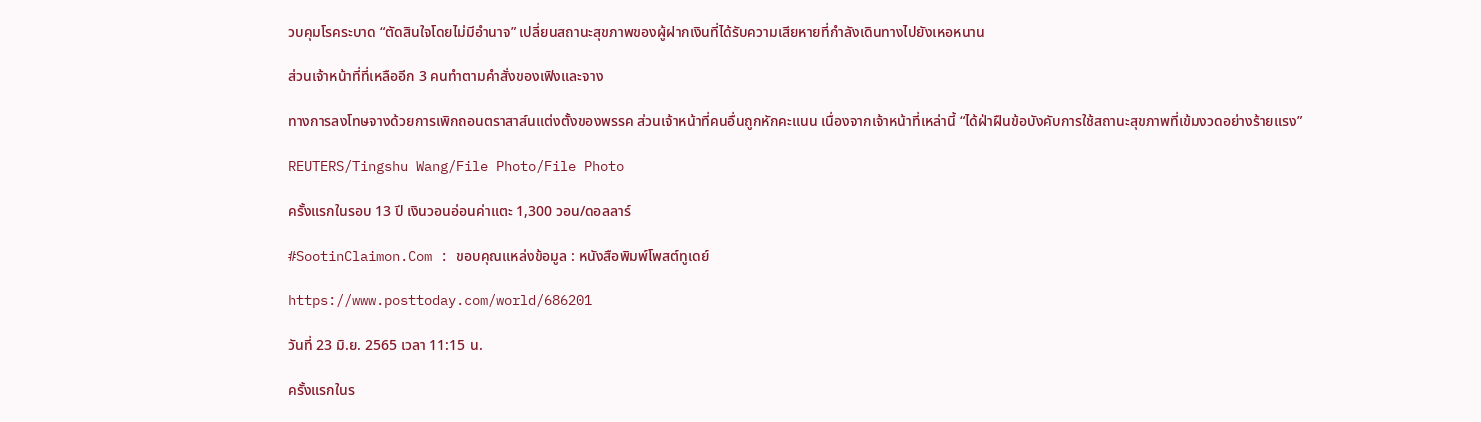วบคุมโรคระบาด “ตัดสินใจโดยไม่มีอำนาจ” เปลี่ยนสถานะสุขภาพของผู้ฝากเงินที่ได้รับความเสียหายที่กำลังเดินทางไปยังเหอหนาน

ส่วนเจ้าหน้าที่ที่เหลืออีก 3 คนทำตามคำสั่งของเฟิงและจาง

ทางการลงโทษจางด้วยการเพิกถอนตราสาส์นแต่งตั้งของพรรค ส่วนเจ้าหน้าที่คนอื่นถูกหักคะแนน เนื่องจากเจ้าหน้าที่เหล่านี้ “ได้ฝ่าฝืนข้อบังคับการใช้สถานะสุขภาพที่เข้มงวดอย่างร้ายแรง”

REUTERS/Tingshu Wang/File Photo/File Photo

ครั้งแรกในรอบ 13 ปี เงินวอนอ่อนค่าแตะ 1,300 วอน/ดอลลาร์

#SootinClaimon.Com : ขอบคุณแหล่งข้อมูล : หนังสือพิมพ์โพสต์ทูเดย์

https://www.posttoday.com/world/686201

วันที่ 23 มิ.ย. 2565 เวลา 11:15 น.

ครั้งแรกในร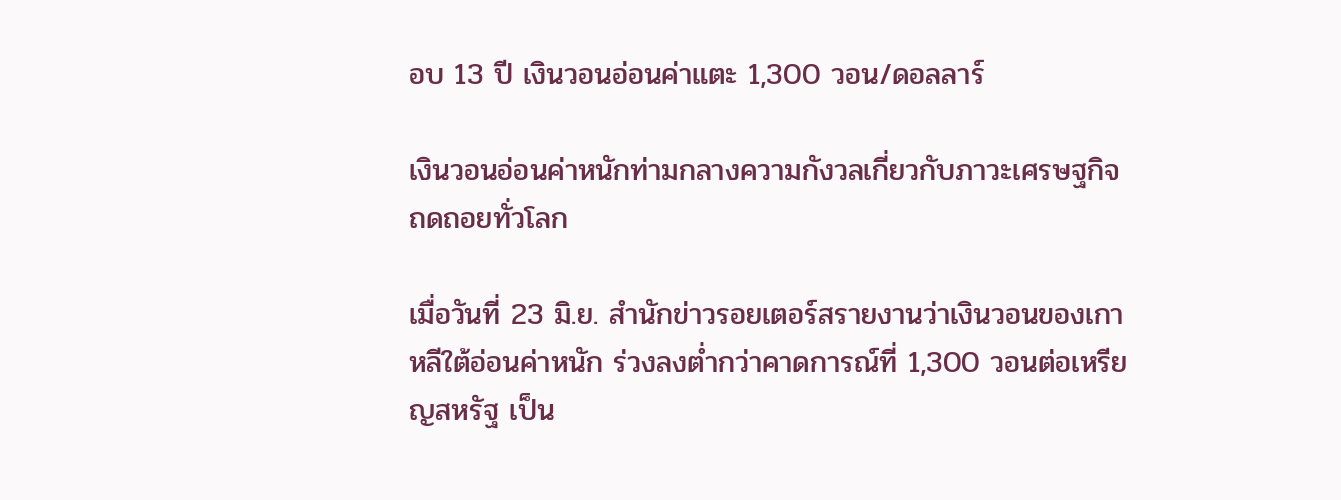อบ 13 ปี เงินวอนอ่อนค่าแตะ 1,300 วอน/ดอลลาร์

เงินวอนอ่อนค่าหนักท่ามกลางความกังวลเกี่ยวกับภาวะเศรษฐกิจถดถอยทั่วโลก

เมื่อวันที่ 23 มิ.ย. สำนักข่าวรอยเตอร์สรายงานว่าเงินวอนของเกาหลีใต้อ่อนค่าหนัก ร่วงลงต่ำกว่าคาดการณ์ที่ 1,300 วอนต่อเหรียญสหรัฐ เป็น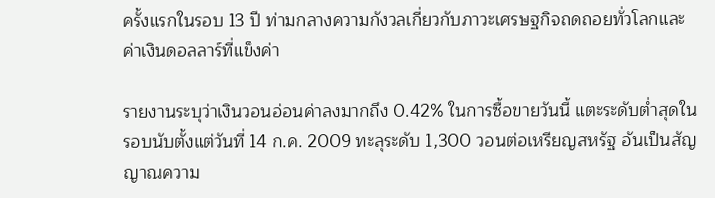ครั้งแรกในรอบ 13 ปี ท่ามกลางความกังวลเกี่ยวกับภาวะเศรษฐกิจถดถอยทั่วโลกและค่าเงินดอลลาร์ที่แข็งค่า

รายงานระบุว่าเงินวอนอ่อนค่าลงมากถึง 0.42% ในการซื้อขายวันนี้ แตะระดับต่ำสุดในรอบนับตั้งแต่วันที่ 14 ก.ค. 2009 ทะลุระดับ 1,300 วอนต่อเหรียญสหรัฐ อันเป็นสัญญาณความ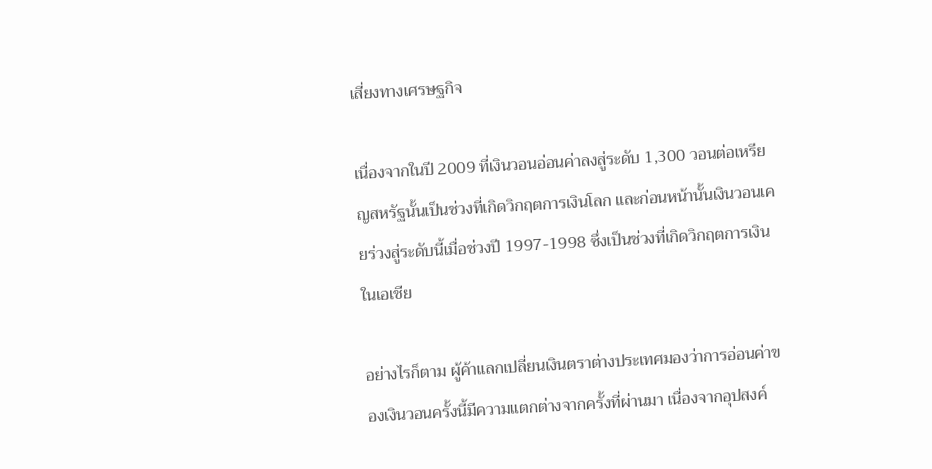เสี่ยงทางเศรษฐกิจ

เนื่องจากในปี 2009 ที่เงินวอนอ่อนค่าลงสู่ระดับ 1,300 วอนต่อเหรียญสหรัฐนั้นเป็นช่วงที่เกิดวิกฤตการเงินโลก และก่อนหน้านั้นเงินวอนเคยร่วงสู่ระดับนี้เมื่อช่วงปี 1997-1998 ซึ่งเป็นช่วงที่เกิดวิกฤตการเงินในเอเชีย

อย่างไรก็ตาม ผู้ค้าแลกเปลี่ยนเงินตราต่างประเทศมองว่าการอ่อนค่าของเงินวอนครั้งนี้มีความแตกต่างจากครั้งที่ผ่านมา เนื่องจากอุปสงค์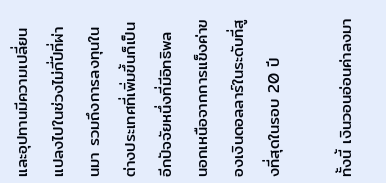และอุปทานมีความเปลี่ยนแปลงไปในช่วงไม่กี่ปีที่ผ่านมา รวมถึงการลงทุนในต่างประเทศที่เพิ่มขึ้นก็เป็นอีกปัจจัยหนึ่งที่มีอิทธิพล นอกเหนือจากการแข็งค่าของเงินดอลลาร์ในระดับที่สูงที่สุดในรอบ 20 ปี

ทั้งนี้ เงินวอนอ่อนค่าลงมา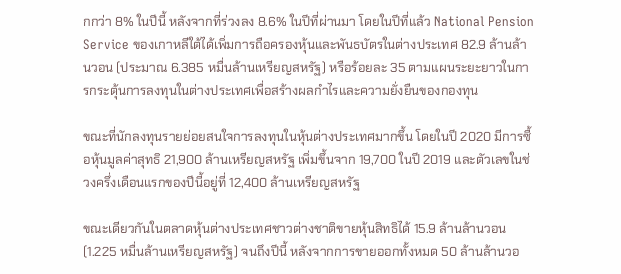กกว่า 8% ในปีนี้ หลังจากที่ร่วงลง 8.6% ในปีที่ผ่านมา โดยในปีที่แล้ว National Pension Service ของเกาหลีใต้ได้เพิ่มการถือครองหุ้นและพันธบัตรในต่างประเทศ 82.9 ล้านล้านวอน (ประมาณ 6.385 หมื่นล้านเหรียญสหรัฐ) หรือร้อยละ 35 ตามแผนระยะยาวในการกระตุ้นการลงทุนในต่างประเทศเพื่อสร้างผลกำไรและความยั่งยืนของกองทุน

ขณะที่นักลงทุนรายย่อยสนใจการลงทุนในหุ้นต่างประเทศมากขึ้น โดยในปี 2020 มีการซื้อหุ้นมูลค่าสุทธิ 21,900 ล้านเหรียญสหรัฐ เพิ่มขึ้นจาก 19,700 ในปี 2019 และตัวเลขในช่วงครึ่งเดือนแรกของปีนี้อยู่ที่ 12,400 ล้านเหรียญสหรัฐ

ขณะเดียวกันในตลาดหุ้นต่างประเทศชาวต่างชาติขายหุ้นสิทธิได้ 15.9 ล้านล้านวอน (1.225 หมื่นล้านเหรียญสหรัฐ) จนถึงปีนี้ หลังจากการขายออกทั้งหมด 50 ล้านล้านวอ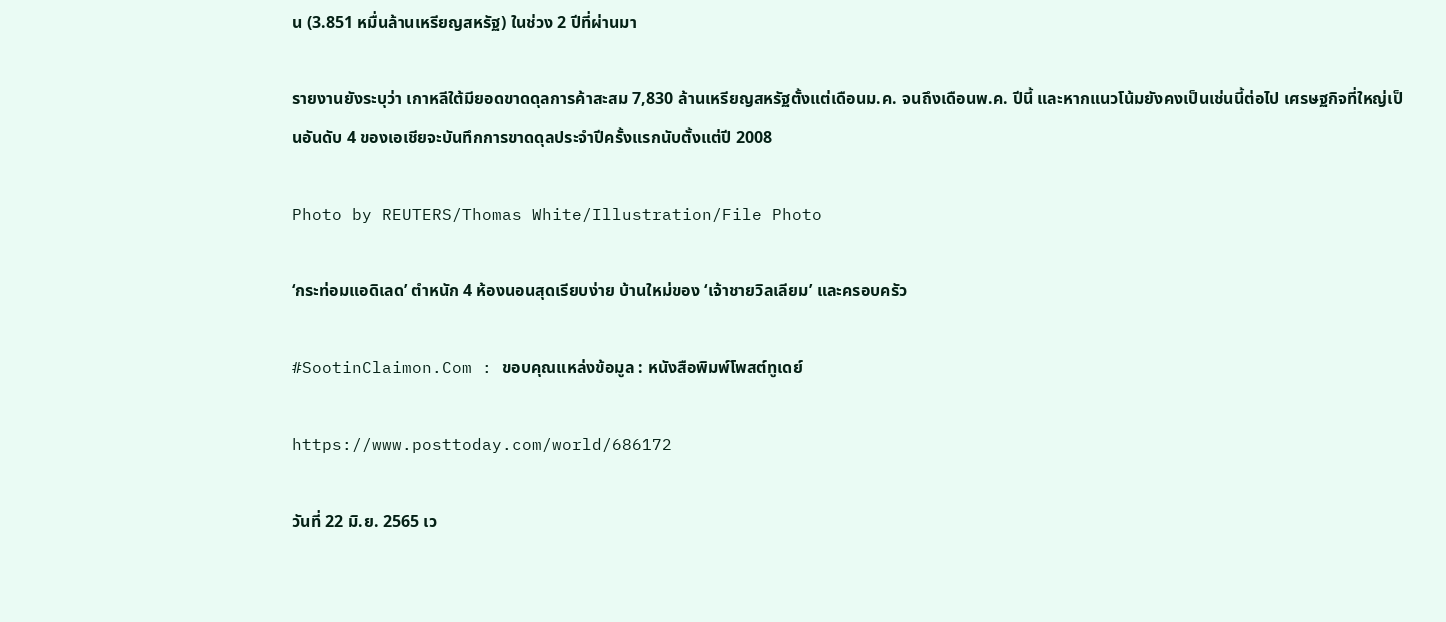น (3.851 หมื่นล้านเหรียญสหรัฐ) ในช่วง 2 ปีที่ผ่านมา

รายงานยังระบุว่า เกาหลีใต้มียอดขาดดุลการค้าสะสม 7,830 ล้านเหรียญสหรัฐตั้งแต่เดือนม.ค. จนถึงเดือนพ.ค. ปีนี้ และหากแนวโน้มยังคงเป็นเช่นนี้ต่อไป เศรษฐกิจที่ใหญ่เป็นอันดับ 4 ของเอเชียจะบันทึกการขาดดุลประจำปีครั้งแรกนับตั้งแต่ปี 2008

Photo by REUTERS/Thomas White/Illustration/File Photo

‘กระท่อมแอดิเลด’ ตำหนัก 4 ห้องนอนสุดเรียบง่าย บ้านใหม่ของ ‘เจ้าชายวิลเลียม’ และครอบครัว

#SootinClaimon.Com : ขอบคุณแหล่งข้อมูล : หนังสือพิมพ์โพสต์ทูเดย์

https://www.posttoday.com/world/686172

วันที่ 22 มิ.ย. 2565 เว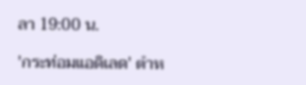ลา 19:00 น.

'กระท่อมแอดิเลด' ตำห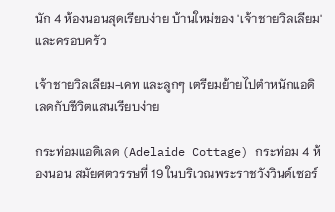นัก 4 ห้องนอนสุดเรียบง่าย บ้านใหม่ของ 'เจ้าชายวิลเลียม' และครอบครัว

เจ้าชายวิลเลียม-เคท และลูกๆ เตรียมย้ายไปตำหนักแอดิเลดกับชีวิตแสนเรียบง่าย

กระท่อมแอดิเลด (Adelaide Cottage) กระท่อม 4 ห้องนอน สมัยศตวรรษที่ 19 ในบริเวณพระราชวังวินด์เซอร์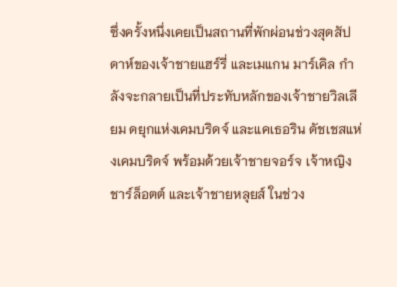ซึ่งครั้งหนึ่งเคยเป็นสถานที่พักผ่อนช่วงสุดสัปดาห์ของเจ้าชายแฮร์รี่ และเมแกน มาร์เคิล กำลังจะกลายเป็นที่ประทับหลักของเจ้าชายวิลเลียม ดยุกแห่งเคมบริดจ์ และแคเธอริน ดัชเชสแห่งเคมบริดจ์ พร้อมด้วยเจ้าชายจอร์จ เจ้าหญิงชาร์ล็อตต์ และเจ้าชายหลุยส์ ในช่วง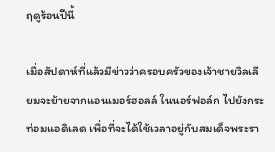ฤดูร้อนปีนี้

เมื่อสัปดาห์ที่แล้วมีข่าวว่าครอบครัวของเจ้าชายวิลเลียมจะย้ายจากแอนเมอร์ฮอลล์ ในนอร์ฟอล์ก ไปยังกระท่อมแอดิเลด เพื่อที่จะได้ใช้เวลาอยู่กับสมเด็จพระรา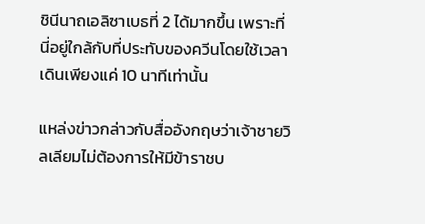ชินีนาถเอลิซาเบธที่ 2 ได้มากขึ้น เพราะที่นี่อยู่ใกล้กับที่ประทับของควีนโดยใช้เวลาเดินเพียงแค่ 10 นาทีเท่านั้น

แหล่งข่าวกล่าวกับสื่ออังกฤษว่าเจ้าชายวิลเลียมไม่ต้องการให้มีข้าราชบ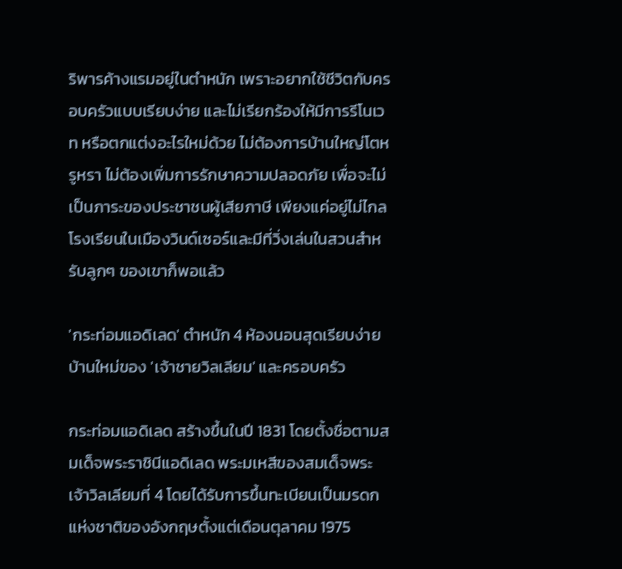ริพารค้างแรมอยู่ในตำหนัก เพราะอยากใช้ชีวิตกับครอบครัวแบบเรียบง่าย และไม่เรียกร้องให้มีการรีโนเวท หรือตกแต่งอะไรใหม่ด้วย ไม่ต้องการบ้านใหญ่โตหรูหรา ไม่ต้องเพิ่มการรักษาความปลอดภัย เพื่อจะไม่เป็นภาระของประชาชนผู้เสียภาษี เพียงแค่อยู่ไม่ไกลโรงเรียนในเมืองวินด์เซอร์และมีที่วิ่งเล่นในสวนสำหรับลูกๆ ของเขาก็พอแล้ว

'กระท่อมแอดิเลด' ตำหนัก 4 ห้องนอนสุดเรียบง่าย บ้านใหม่ของ 'เจ้าชายวิลเลียม' และครอบครัว

กระท่อมแอดิเลด สร้างขึ้นในปี 1831 โดยตั้งชื่อตามสมเด็จพระราชินีแอดิเลด พระมเหสีของสมเด็จพระเจ้าวิลเลียมที่ 4 โดยได้รับการขึ้นทะเบียนเป็นมรดกแห่งชาติของอังกฤษตั้งแต่เดือนตุลาคม 1975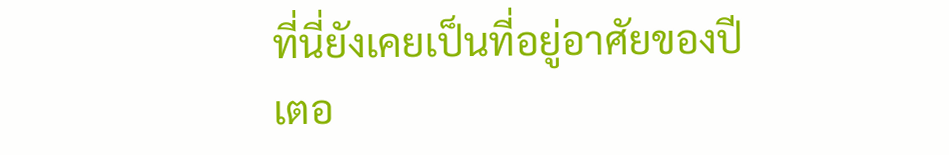ที่นี่ยังเคยเป็นที่อยู่อาศัยของปีเตอ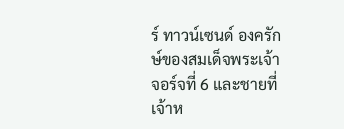ร์ ทาวน์เซนด์ องครักษ์ของสมเด็จพระเจ้าจอร์จที่ 6 และชายที่เจ้าห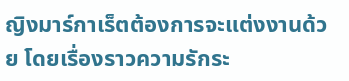ญิงมาร์กาเร็ตต้องการจะแต่งงานด้วย โดยเรื่องราวความรักระ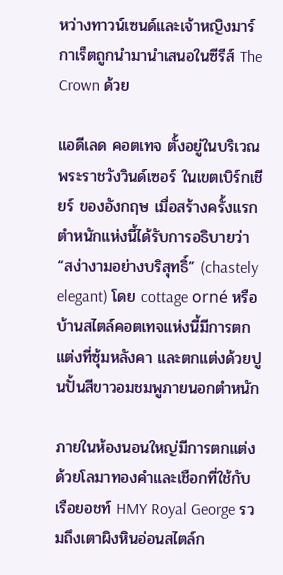หว่างทาวน์เซนด์และเจ้าหญิงมาร์กาเร็ตถูกนำมานำเสนอในซีรีส์ The Crown ด้วย

แอดีเลด คอตเทจ ตั้งอยู่ในบริเวณพระราชวังวินด์เซอร์ ในเขตเบิร์กเชียร์ ของอังกฤษ เมื่อสร้างครั้งแรกตำหนักแห่งนี้ได้รับการอธิบายว่า “สง่างามอย่างบริสุทธิ์” (chastely elegant) โดย cottage orné หรือบ้านสไตล์คอตเทจแห่งนี้มีการตกแต่งที่ซุ้มหลังคา และตกแต่งด้วยปูนปั้นสีขาวอมชมพูภายนอกตำหนัก

ภายในห้องนอนใหญ่มีการตกแต่งด้วยโลมาทองคำและเชือกที่ใช้กับเรือยอชท์ HMY Royal George รวมถึงเตาผิงหินอ่อนสไตล์ก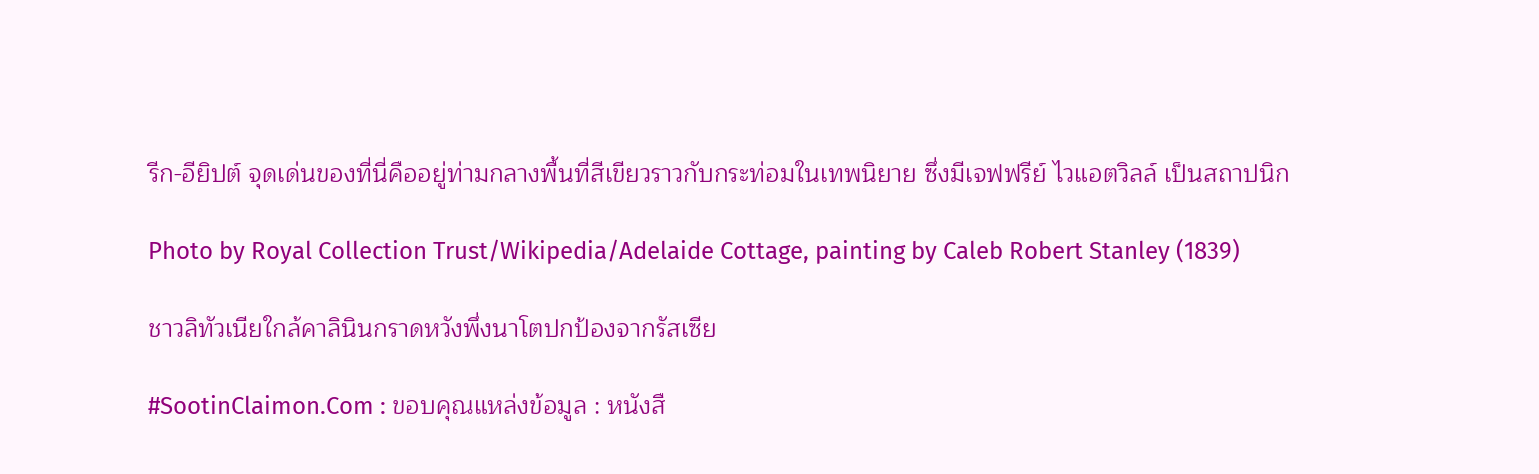รีก-อียิปต์ จุดเด่นของที่นี่คืออยู่ท่ามกลางพื้นที่สีเขียวราวกับกระท่อมในเทพนิยาย ซึ่งมีเจฟฟรีย์ ไวแอตวิลล์ เป็นสถาปนิก

Photo by Royal Collection Trust/Wikipedia/Adelaide Cottage, painting by Caleb Robert Stanley (1839)

ชาวลิทัวเนียใกล้คาลินินกราดหวังพึ่งนาโตปกป้องจากรัสเซีย

#SootinClaimon.Com : ขอบคุณแหล่งข้อมูล : หนังสื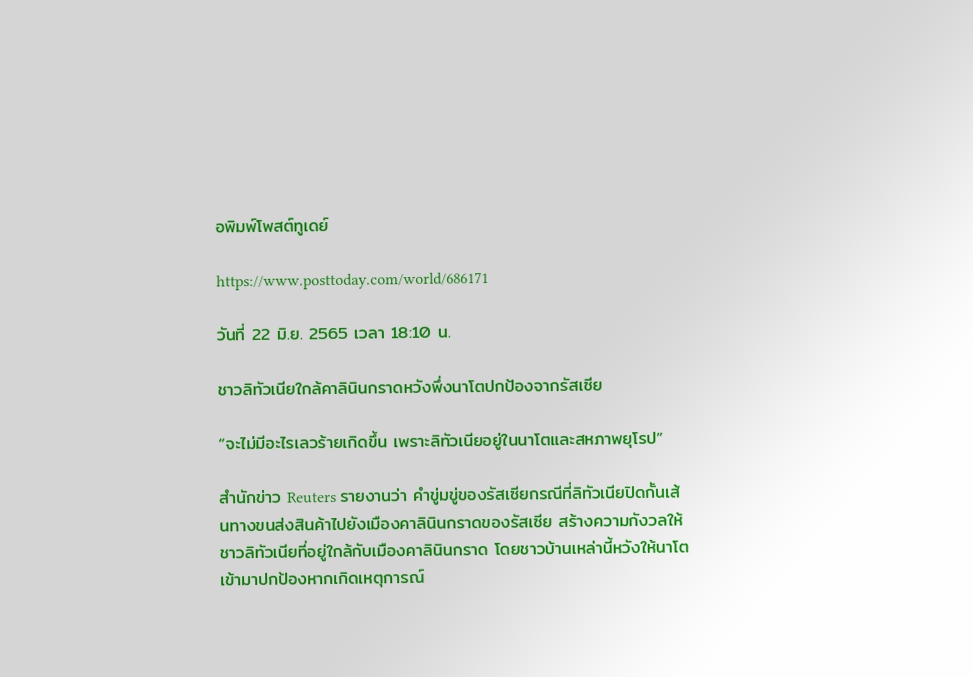อพิมพ์โพสต์ทูเดย์

https://www.posttoday.com/world/686171

วันที่ 22 มิ.ย. 2565 เวลา 18:10 น.

ชาวลิทัวเนียใกล้คาลินินกราดหวังพึ่งนาโตปกป้องจากรัสเซีย

“จะไม่มีอะไรเลวร้ายเกิดขึ้น เพราะลิทัวเนียอยู่ในนาโตและสหภาพยุโรป”

สำนักข่าว Reuters รายงานว่า คำขู่มขู่ของรัสเซียกรณีที่ลิทัวเนียปิดกั้นเส้นทางขนส่งสินค้าไปยังเมืองคาลินินกราดของรัสเซีย สร้างความกังวลให้ชาวลิทัวเนียที่อยู่ใกล้กับเมืองคาลินินกราด โดยชาวบ้านเหล่านี้หวังให้นาโตเข้ามาปกป้องหากเกิดเหตุการณ์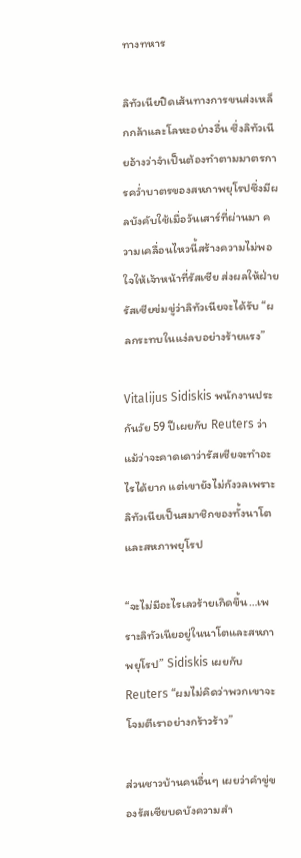ทางทหาร

ลิทัวเนียปิดเส้นทางการขนส่งเหล็กกล้าและโลหะอย่างอื่น ซึ่งลิทัวเนียอ้างว่าจำเป็นต้องทำตามมาตรการคว่ำบาตรของสหภาพยุโรปซึ่งมีผลบังคับใช้เมื่อวันเสาร์ที่ผ่านมา ความเคลื่อนไหวนี้สร้างความไม่พอใจให้เจ้าหน้าที่รัสเซีย ส่งผลให้ฝ่ายรัสเซียข่มขู่ว่าลิทัวเนียจะได้รับ “ผลกระทบในแง่ลบอย่างร้ายแรง”

Vitalijus Sidiskis พนักงานประกันวัย 59 ปีเผยกับ Reuters ว่า แม้ว่าจะคาดเดาว่ารัสเซียจะทำอะไรได้ยาก แต่เขายังไม่กังวลเพราะลิทัวเนียเป็นสมาชิกของทั้งนาโตและสหภาพยุโรป

“จะไม่มีอะไรเลวร้ายเกิดขึ้น…เพราะลิทัวเนียอยู่ในนาโตและสหภาพยุโรป” Sidiskis เผยกับ Reuters “ผมไม่คิดว่าพวกเขาจะโจมตีเราอย่างกร้าวร้าว”

ส่วนชาวบ้านคนอื่นๆ เผยว่าคำขู่ของรัสเซียบดบังความสำ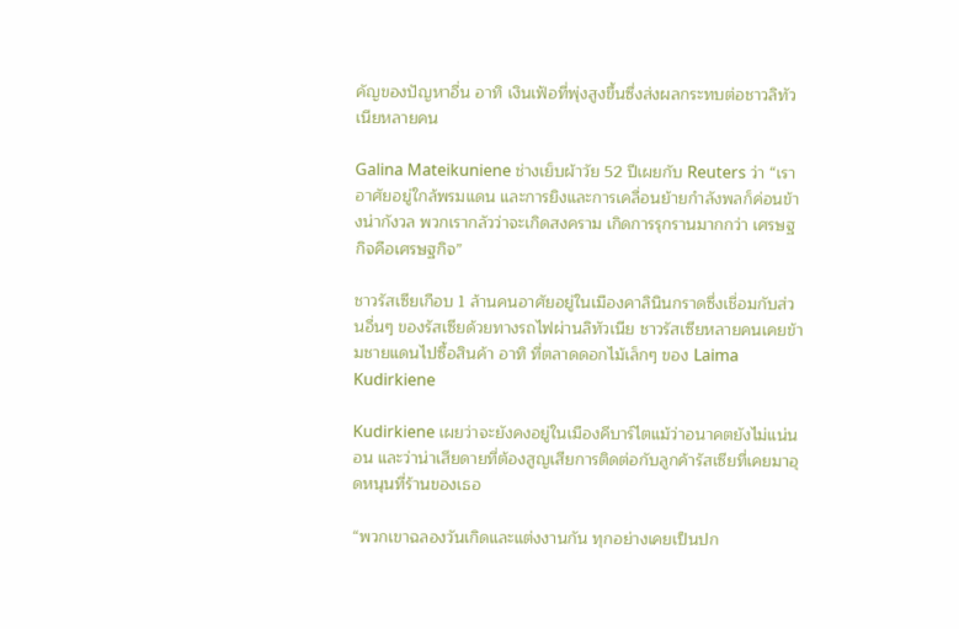คัญของปัญหาอื่น อาทิ เงินเฟ้อที่พุ่งสูงขึ้นซึ่งส่งผลกระทบต่อชาวลิทัวเนียหลายคน

Galina Mateikuniene ช่างเย็บผ้าวัย 52 ปีเผยกับ Reuters ว่า “เราอาศัยอยู่ใกล้พรมแดน และการยิงและการเคลื่อนย้ายกำลังพลก็ค่อนข้างน่ากังวล พวกเรากลัวว่าจะเกิดสงคราม เกิดการรุกรานมากกว่า เศรษฐกิจคือเศรษฐกิจ”

ชาวรัสเซียเกือบ 1 ล้านคนอาศัยอยู่ในเมืองคาลินินกราดซึ่งเชื่อมกับส่วนอื่นๆ ของรัสเซียด้วยทางรถไฟผ่านลิทัวเนีย ชาวรัสเซียหลายคนเคยข้ามชายแดนไปซื้อสินค้า อาทิ ที่ตลาดดอกไม้เล็กๆ ของ Laima Kudirkiene

Kudirkiene เผยว่าจะยังคงอยู่ในเมืองคีบาร์ไตแม้ว่าอนาคตยังไม่แน่นอน และว่าน่าเสียดายที่ต้องสูญเสียการติดต่อกับลูกค้ารัสเซียที่เคยมาอุดหนุนที่ร้านของเธอ

“พวกเขาฉลองวันเกิดและแต่งงานกัน ทุกอย่างเคยเป็นปก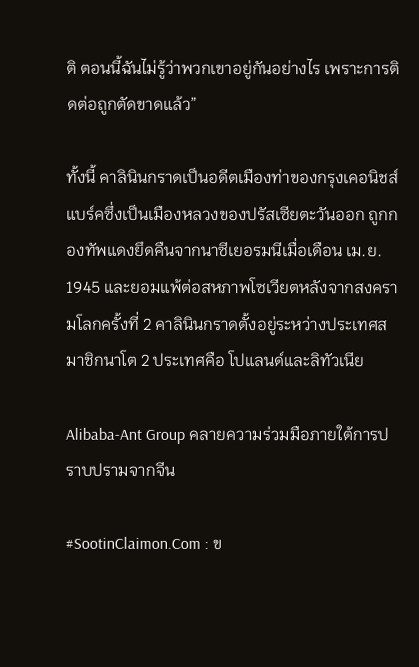ติ ตอนนี้ฉันไม่รู้ว่าพวกเขาอยู่กันอย่างไร เพราะการติดต่อถูกตัดขาดแล้ว”

ทั้งนี้ คาลินินกราดเป็นอดีตเมืองท่าของกรุงเคอนิชส์แบร์คซึ่งเป็นเมืองหลวงของปรัสเซียตะวันออก ถูกกองทัพแดงยึดคืนจากนาซีเยอรมนีเมื่อเดือน เม.ย. 1945 และยอมแพ้ต่อสหภาพโซเวียตหลังจากสงครามโลกครั้งที่ 2 คาลินินกราดตั้งอยู่ระหว่างประเทศสมาชิกนาโต 2 ประเทศคือ โปแลนด์และลิทัวเนีย

Alibaba-Ant Group คลายความร่วมมือภายใต้การปราบปรามจากจีน

#SootinClaimon.Com : ข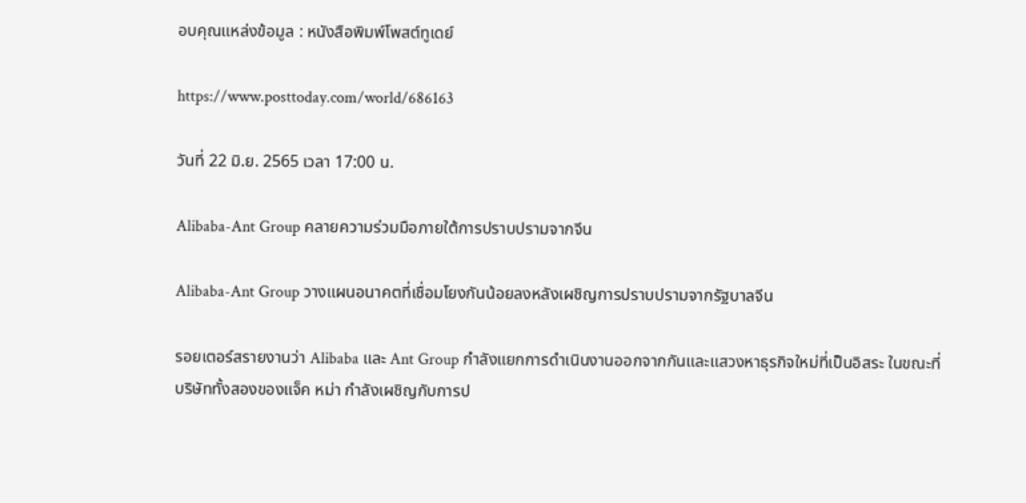อบคุณแหล่งข้อมูล : หนังสือพิมพ์โพสต์ทูเดย์

https://www.posttoday.com/world/686163

วันที่ 22 มิ.ย. 2565 เวลา 17:00 น.

Alibaba-Ant Group คลายความร่วมมือภายใต้การปราบปรามจากจีน

Alibaba-Ant Group วางแผนอนาคตที่เชื่อมโยงกันน้อยลงหลังเผชิญการปราบปรามจากรัฐบาลจีน

รอยเตอร์สรายงานว่า Alibaba และ Ant Group กำลังแยกการดำเนินงานออกจากกันและแสวงหาธุรกิจใหม่ที่เป็นอิสระ ในขณะที่บริษัททั้งสองของแจ็ค หม่า กำลังเผชิญกับการป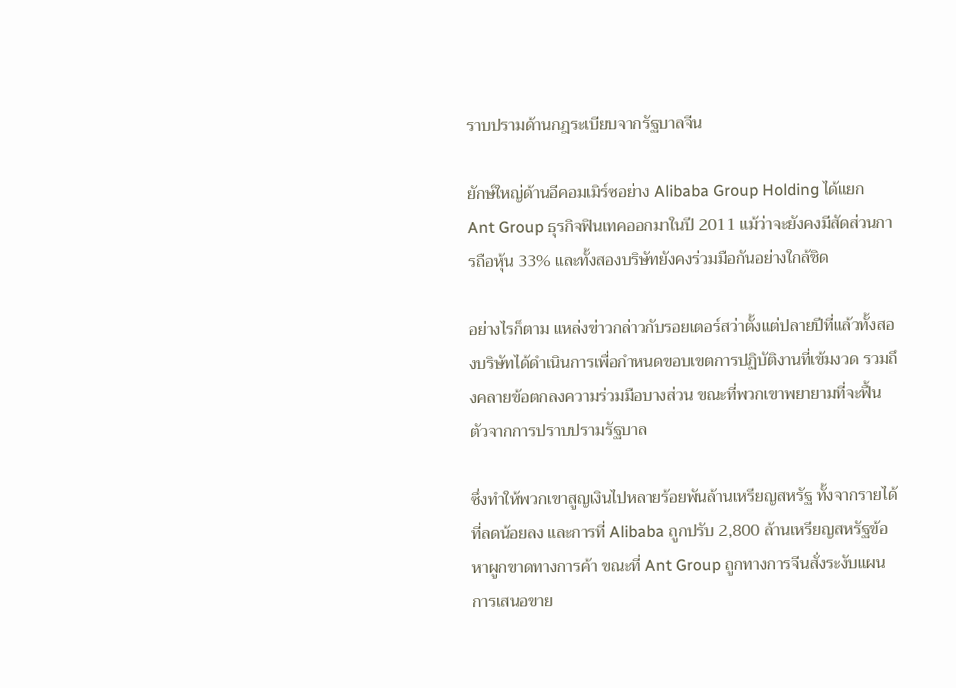ราบปรามด้านกฎระเบียบจากรัฐบาลจีน

ยักษ์ใหญ่ด้านอีคอมเมิร์ซอย่าง Alibaba Group Holding ได้แยก Ant Group ธุรกิจฟินเทคออกมาในปี 2011 แม้ว่าจะยังคงมีสัดส่วนการถือหุ้น 33% และทั้งสองบริษัทยังคงร่วมมือกันอย่างใกล้ชิด

อย่างไรก็ตาม แหล่งข่าวกล่าวกับรอยเตอร์สว่าตั้งแต่ปลายปีที่แล้วทั้งสองบริษัทได้ดำเนินการเพื่อกำหนดขอบเขตการปฏิบัติงานที่เข้มงวด รวมถึงคลายข้อตกลงความร่วมมือบางส่วน ขณะที่พวกเขาพยายามที่จะฟื้นตัวจากการปราบปรามรัฐบาล

ซึ่งทำให้พวกเขาสูญเงินไปหลายร้อยพันล้านเหรียญสหรัฐ ทั้งจากรายได้ที่ลดน้อยลง และการที่ Alibaba ถูกปรับ 2,800 ล้านเหรียญสหรัฐข้อหาผูกขาดทางการค้า ขณะที่ Ant Group ถูกทางการจีนสั่งระงับแผนการเสนอขาย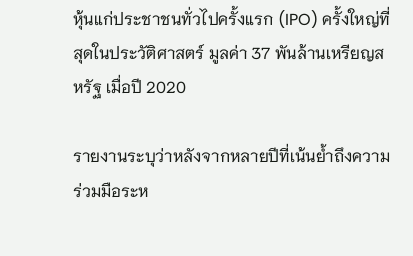หุ้นแก่ประชาชนทั่วไปครั้งแรก (IPO) ครั้งใหญ่ที่สุดในประวัติศาสตร์ มูลค่า 37 พันล้านเหรียญสหรัฐ เมื่อปี 2020

รายงานระบุว่าหลังจากหลายปีที่เน้นย้ำถึงความร่วมมือระห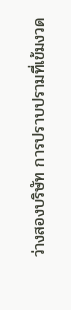ว่างสองบริษัท การปราบปรามที่เข้มงวด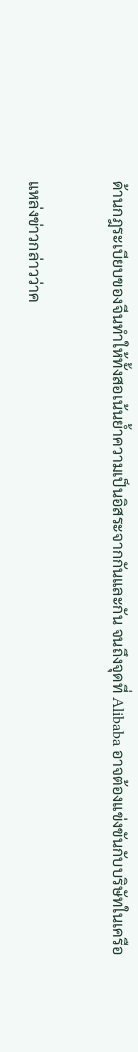ด้านกฎระเบียบของจีนทำให้ทั้งสอเน้นย้ำความเป็นอิสระจากกันและกัน จนถึงจุดที่ Alibaba อาจต้องแข่งขันกับบริษัทในเครือ

แหล่งข่าวกล่าวว่าค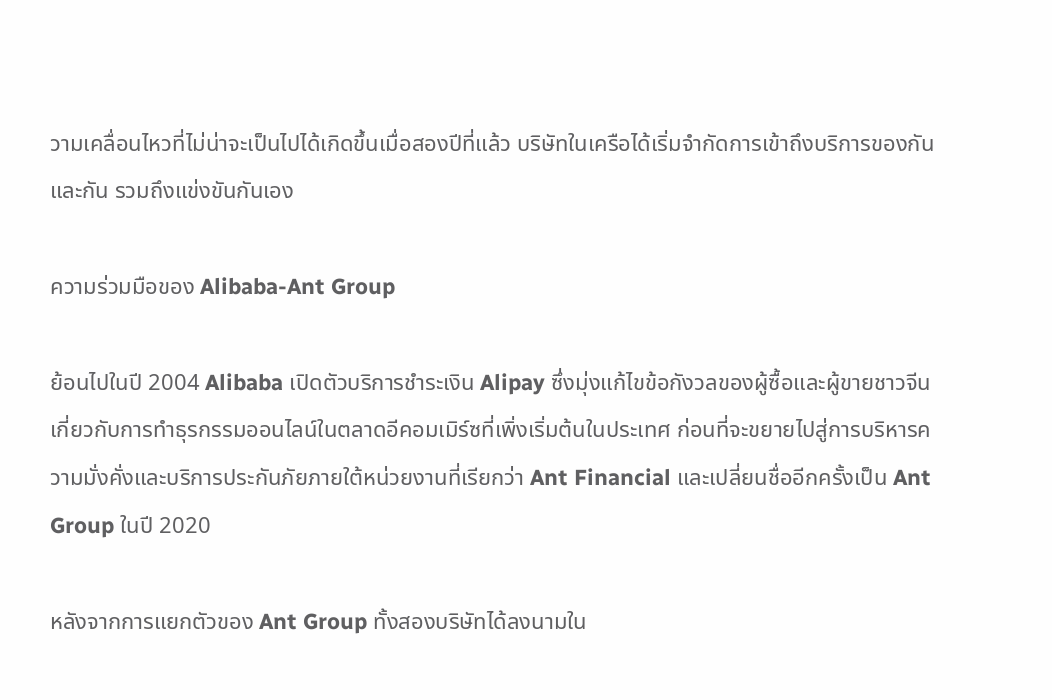วามเคลื่อนไหวที่ไม่น่าจะเป็นไปได้เกิดขึ้นเมื่อสองปีที่แล้ว บริษัทในเครือได้เริ่มจำกัดการเข้าถึงบริการของกันและกัน รวมถึงแข่งขันกันเอง

ความร่วมมือของ Alibaba-Ant Group

ย้อนไปในปี 2004 Alibaba เปิดตัวบริการชำระเงิน Alipay ซึ่งมุ่งแก้ไขข้อกังวลของผู้ซื้อและผู้ขายชาวจีนเกี่ยวกับการทำธุรกรรมออนไลน์ในตลาดอีคอมเมิร์ซที่เพิ่งเริ่มต้นในประเทศ ก่อนที่จะขยายไปสู่การบริหารความมั่งคั่งและบริการประกันภัยภายใต้หน่วยงานที่เรียกว่า Ant Financial และเปลี่ยนชื่ออีกครั้งเป็น Ant Group ในปี 2020

หลังจากการแยกตัวของ Ant Group ทั้งสองบริษัทได้ลงนามใน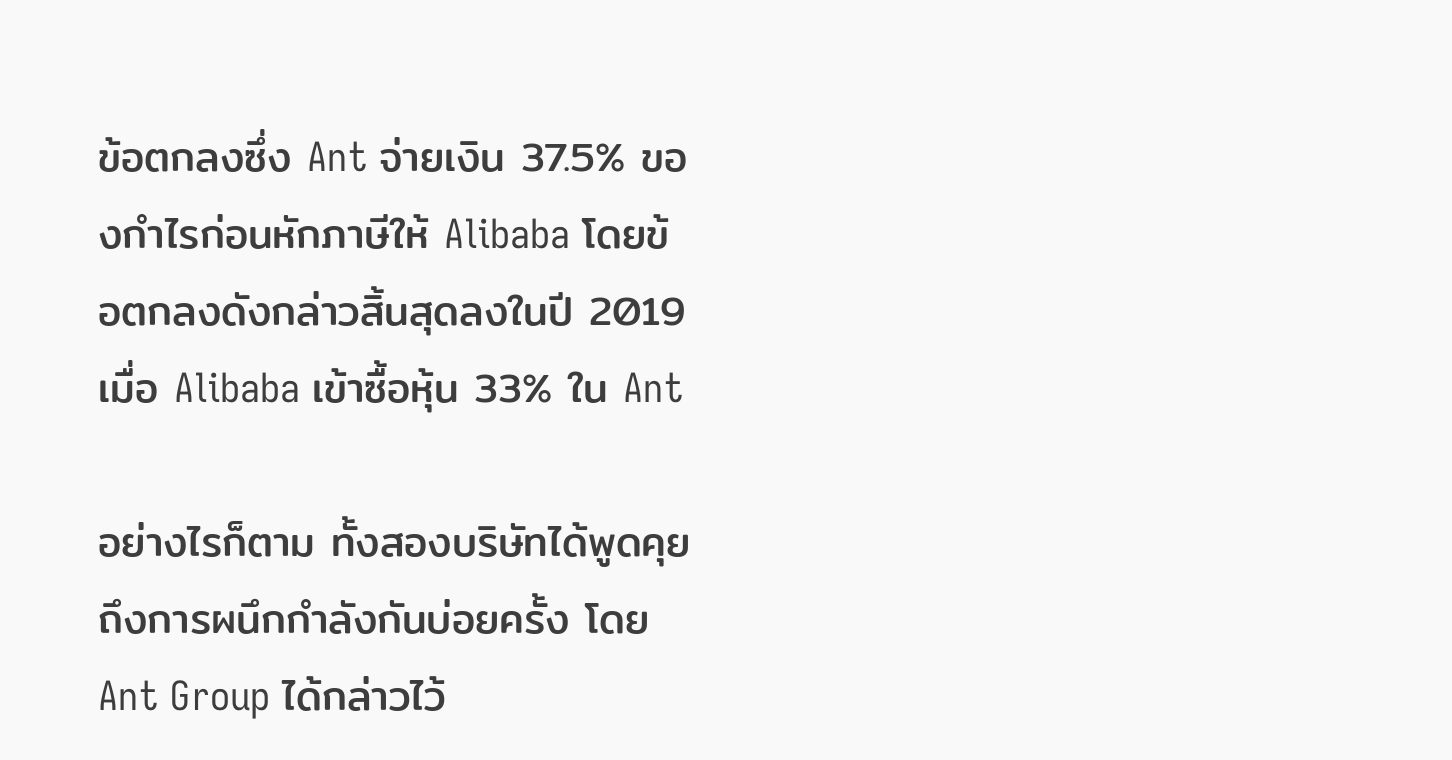ข้อตกลงซึ่ง Ant จ่ายเงิน 37.5% ของกำไรก่อนหักภาษีให้ Alibaba โดยข้อตกลงดังกล่าวสิ้นสุดลงในปี 2019 เมื่อ Alibaba เข้าซื้อหุ้น 33% ใน Ant

อย่างไรก็ตาม ทั้งสองบริษัทได้พูดคุยถึงการผนึกกำลังกันบ่อยครั้ง โดย Ant Group ได้กล่าวไว้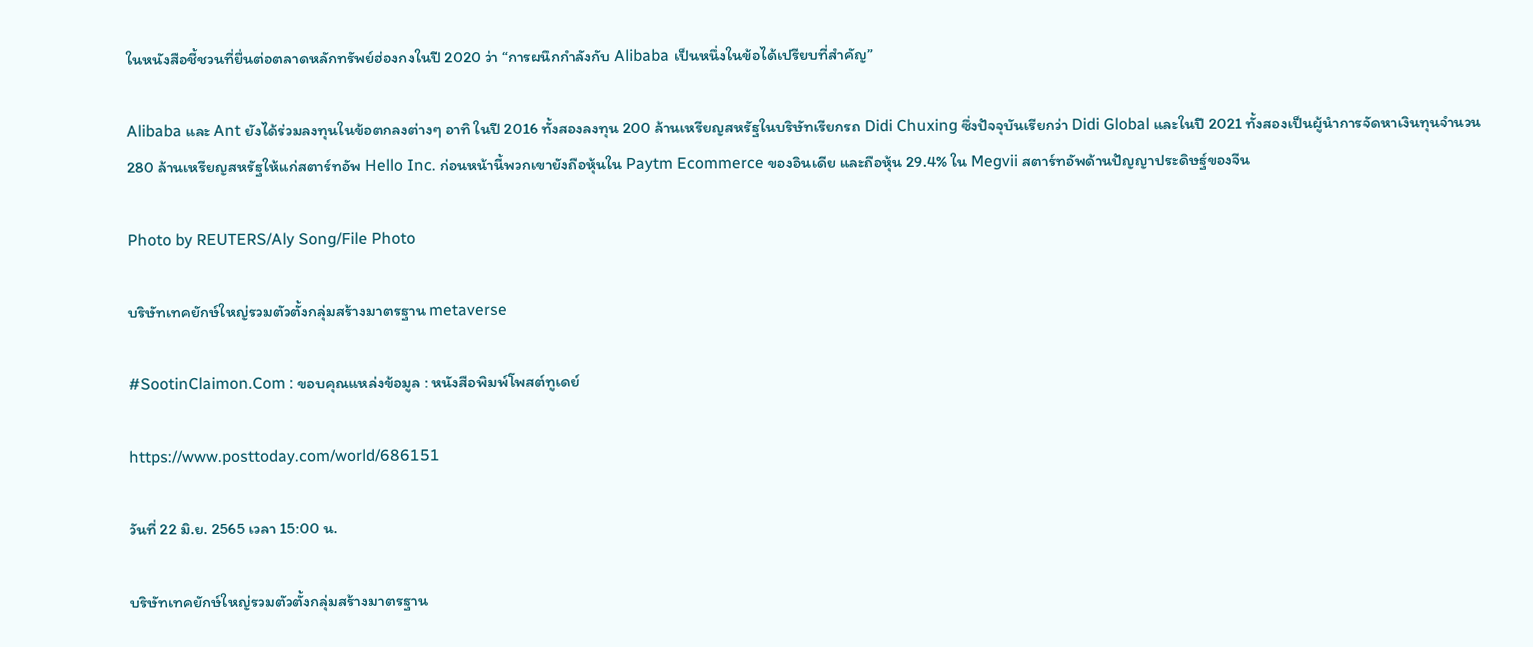ในหนังสือชี้ชวนที่ยื่นต่อตลาดหลักทรัพย์ฮ่องกงในปี 2020 ว่า “การผนึกกำลังกับ Alibaba เป็นหนึ่งในข้อได้เปรียบที่สำคัญ”

Alibaba และ Ant ยังได้ร่วมลงทุนในข้อตกลงต่างๆ อาทิ ในปี 2016 ทั้งสองลงทุน 200 ล้านเหรียญสหรัฐในบริษัทเรียกรถ Didi Chuxing ซึ่งปัจจุบันเรียกว่า Didi Global และในปี 2021 ทั้งสองเป็นผู้นำการจัดหาเงินทุนจำนวน 280 ล้านเหรียญสหรัฐให้แก่สตาร์ทอัพ Hello Inc. ก่อนหน้านี้พวกเขายังถือหุ้นใน Paytm Ecommerce ของอินเดีย และถือหุ้น 29.4% ใน Megvii สตาร์ทอัพด้านปัญญาประดิษฐ์ของจีน

Photo by REUTERS/Aly Song/File Photo

บริษัทเทคยักษ์ใหญ่รวมตัวตั้งกลุ่มสร้างมาตรฐาน metaverse

#SootinClaimon.Com : ขอบคุณแหล่งข้อมูล : หนังสือพิมพ์โพสต์ทูเดย์

https://www.posttoday.com/world/686151

วันที่ 22 มิ.ย. 2565 เวลา 15:00 น.

บริษัทเทคยักษ์ใหญ่รวมตัวตั้งกลุ่มสร้างมาตรฐาน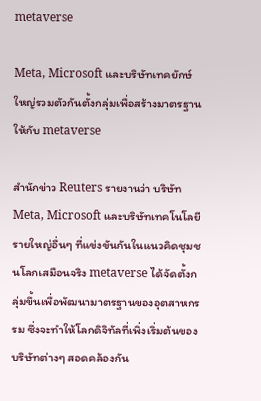metaverse

Meta, Microsoft และบริษัทเทคยักษ์ใหญ่รวมตัวกันตั้งกลุ่มเพื่อสร้างมาตรฐานให้กับ metaverse

สำนักข่าว Reuters รายงานว่า บริษัท Meta, Microsoft และบริษัทเทคโนโลยีรายใหญ่อื่นๆ ที่แข่งขันกันในแนวคิดชุมชนโลกเสมือนจริง metaverse ได้จัดตั้งกลุ่มขึ้นเพื่อพัฒนามาตรฐานของอุตสาหกรรม ซึ่งจะทำให้โลกดิจิทัลที่เพิ่งเริ่มต้นของบริษัทต่างๆ สอดคล้องกัน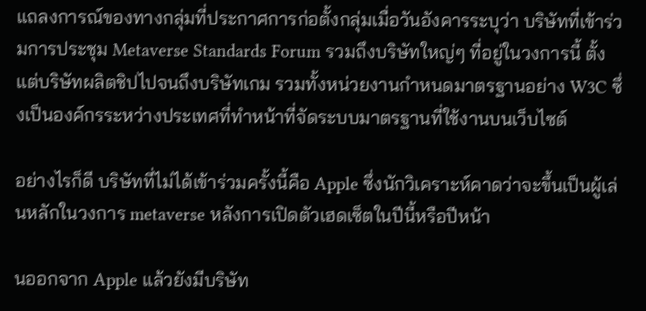แถลงการณ์ของทางกลุ่มที่ประกาศการก่อตั้งกลุ่มเมื่อวันอังคารระบุว่า บริษัทที่เข้าร่วมการประชุม Metaverse Standards Forum รวมถึงบริษัทใหญ่ๆ ที่อยู่ในวงการนี้ ตั้งแต่บริษัทผลิตชิปไปจนถึงบริษัทเกม รวมทั้งหน่วยงานกำหนดมาตรฐานอย่าง W3C ซึ่งเป็นองค์กรระหว่างประเทศที่ทำหน้าที่จัดระบบมาตรฐานที่ใช้งานบนเว็บไซต์

อย่างไรก็ดี บริษัทที่ไม่ได้เข้าร่วมครั้งนี้คือ Apple ซึ่งนักวิเคราะห์คาดว่าจะขึ้นเป็นผู้เล่นหลักในวงการ metaverse หลังการเปิดตัวเฮดเซ็ตในปีนี้หรือปีหน้า

นออกจาก Apple แล้วยังมีบริษัท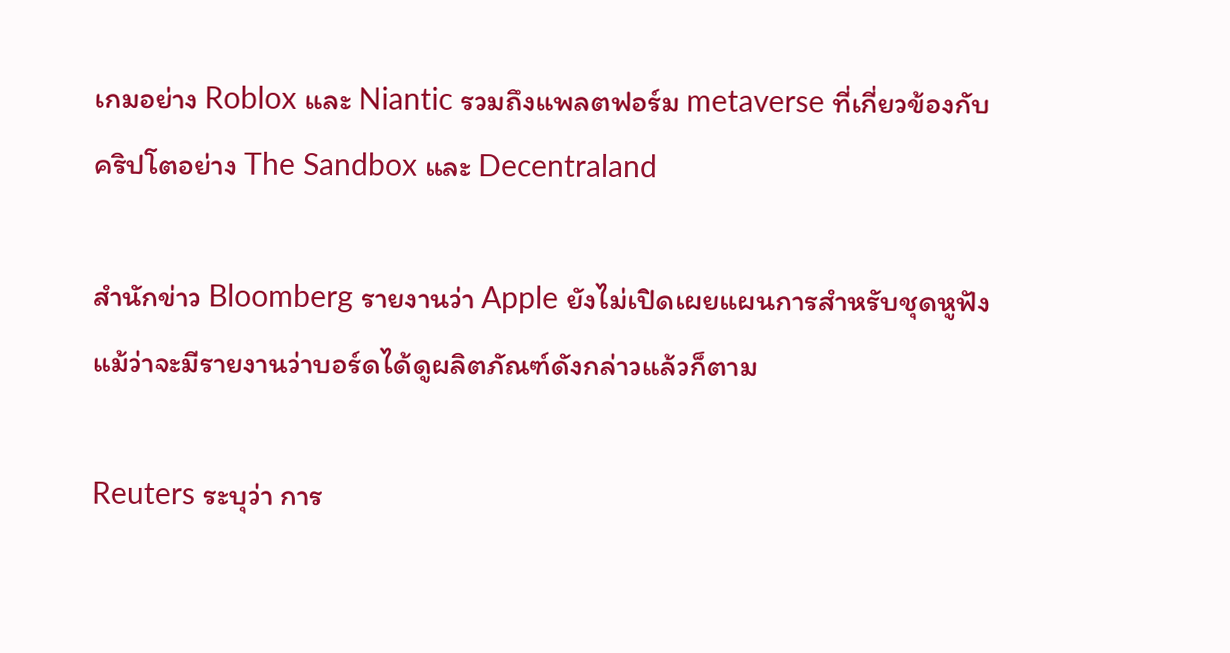เกมอย่าง Roblox และ Niantic รวมถึงแพลตฟอร์ม metaverse ที่เกี่ยวข้องกับคริปโตอย่าง The Sandbox และ Decentraland

สำนักข่าว Bloomberg รายงานว่า Apple ยังไม่เปิดเผยแผนการสำหรับชุดหูฟัง แม้ว่าจะมีรายงานว่าบอร์ดได้ดูผลิตภัณฑ์ดังกล่าวแล้วก็ตาม

Reuters ระบุว่า การ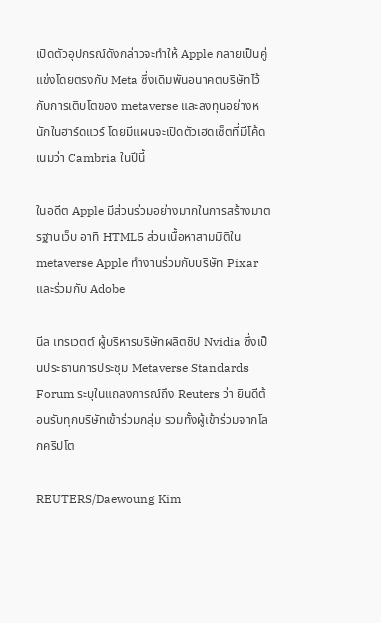เปิดตัวอุปกรณ์ดังกล่าวจะทำให้ Apple กลายเป็นคู่แข่งโดยตรงกับ Meta ซึ่งเดิมพันอนาคตบริษัทไว้กับการเติบโตของ metaverse และลงทุนอย่างหนักในฮาร์ดแวร์ โดยมีแผนจะเปิดตัวเฮดเซ็ตที่มีโค้ดเนมว่า Cambria ในปีนี้

ในอดีต Apple มีส่วนร่วมอย่างมากในการสร้างมาตรฐานเว็บ อาทิ HTML5 ส่วนเนื้อหาสามมิติใน metaverse Apple ทำงานร่วมกับบริษัท Pixar และร่วมกับ Adobe

นีล เทรเวตต์ ผู้บริหารบริษัทผลิตชิป Nvidia ซึ่งเป็นประธานการประชุม Metaverse Standards Forum ระบุในแถลงการณ์ถึง Reuters ว่า ยินดีต้อนรับทุกบริษัทเข้าร่วมกลุ่ม รวมทั้งผู้เข้าร่วมจากโลกคริปโต

REUTERS/Daewoung Kim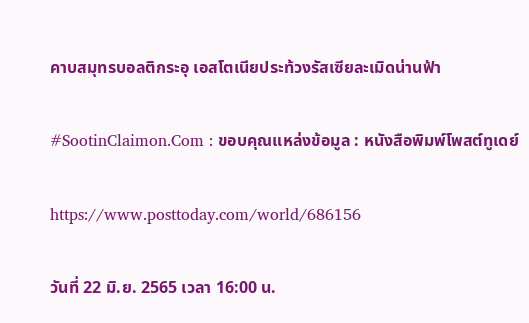คาบสมุทรบอลติกระอุ เอสโตเนียประท้วงรัสเซียละเมิดน่านฟ้า

#SootinClaimon.Com : ขอบคุณแหล่งข้อมูล : หนังสือพิมพ์โพสต์ทูเดย์

https://www.posttoday.com/world/686156

วันที่ 22 มิ.ย. 2565 เวลา 16:00 น.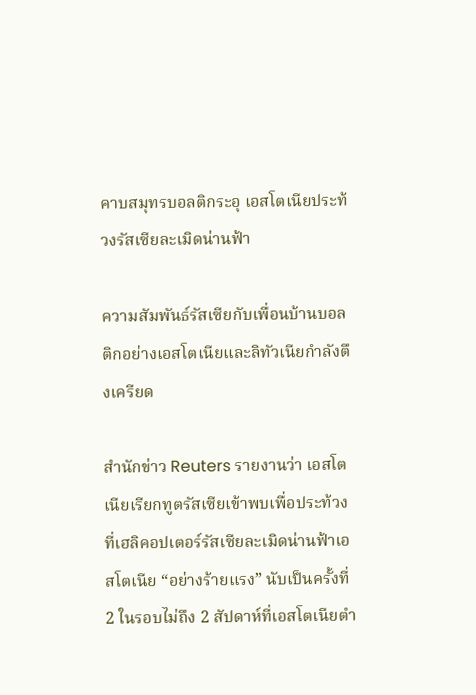คาบสมุทรบอลติกระอุ เอสโตเนียประท้วงรัสเซียละเมิดน่านฟ้า

ความสัมพันธ์รัสเซียกับเพื่อนบ้านบอลติกอย่างเอสโตเนียและลิทัวเนียกำลังตึงเครียด

สำนักข่าว Reuters รายงานว่า เอสโตเนียเรียกทูตรัสเซียเข้าพบเพื่อประท้วงที่เฮลิคอปเตอร์รัสเซียละเมิดน่านฟ้าเอสโตเนีย “อย่างร้ายแรง” นับเป็นครั้งที่ 2 ในรอบไม่ถึง 2 สัปดาห์ที่เอสโตเนียตำ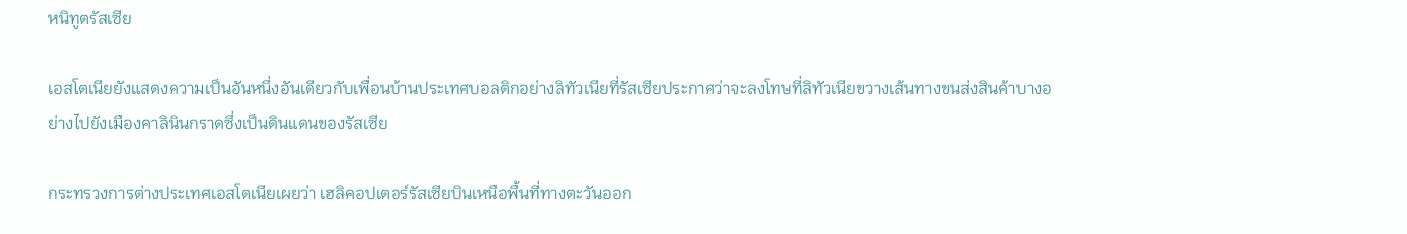หนิทูตรัสเซีย

เอสโตเนียยังแสดงความเป็นอันหนึ่งอันเดียวกับเพื่อนบ้านประเทศบอลติกอย่างลิทัวเนียที่รัสเซียประกาศว่าจะลงโทษที่ลิทัวเนียขวางเส้นทางขนส่งสินค้าบางอย่างไปยังเมืองคาลินินกราดซึ่งเป็นดินแดนของรัสเซีย

กระทรวงการต่างประเทศเอสโตเนียเผยว่า เฮลิคอปเตอร์รัสเซียบินเหนือพื้นที่ทางตะวันออก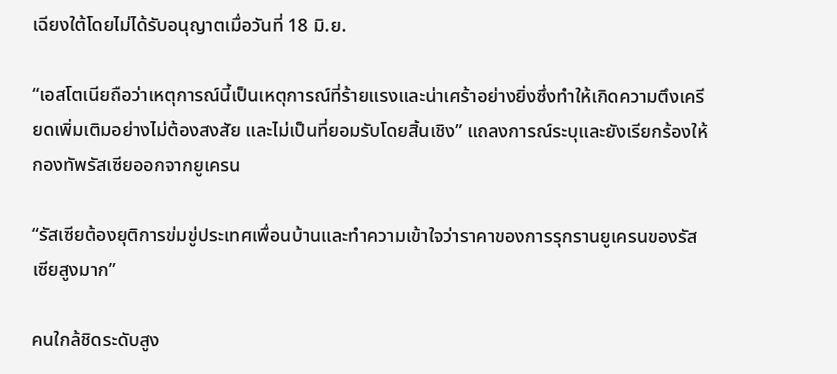เฉียงใต้โดยไม่ได้รับอนุญาตเมื่อวันที่ 18 มิ.ย.

“เอสโตเนียถือว่าเหตุการณ์นี้เป็นเหตุการณ์ที่ร้ายแรงและน่าเศร้าอย่างยิ่งซึ่งทำให้เกิดความตึงเครียดเพิ่มเติมอย่างไม่ต้องสงสัย และไม่เป็นที่ยอมรับโดยสิ้นเชิง” แถลงการณ์ระบุและยังเรียกร้องให้กองทัพรัสเซียออกจากยูเครน

“รัสเซียต้องยุติการข่มขู่ประเทศเพื่อนบ้านและทำความเข้าใจว่าราคาของการรุกรานยูเครนของรัสเซียสูงมาก”

คนใกล้ชิดระดับสูง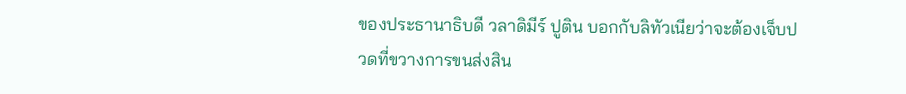ของประธานาธิบดี วลาดิมีร์ ปูติน บอกกับลิทัวเนียว่าจะต้องเจ็บปวดที่ขวางการขนส่งสิน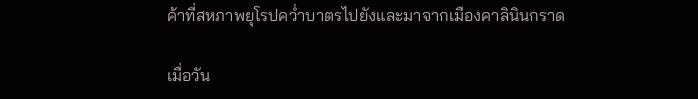ค้าที่สหภาพยุโรปคว่ำบาตรไปยังและมาจากเมืองคาลินินกราด

เมื่อวัน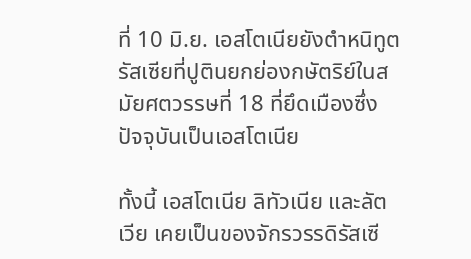ที่ 10 มิ.ย. เอสโตเนียยังตำหนิทูตรัสเซียที่ปูตินยกย่องกษัตริย์ในสมัยศตวรรษที่ 18 ที่ยึดเมืองซึ่งปัจจุบันเป็นเอสโตเนีย

ทั้งนี้ เอสโตเนีย ลิทัวเนีย และลัตเวีย เคยเป็นของจักรวรรดิรัสเซี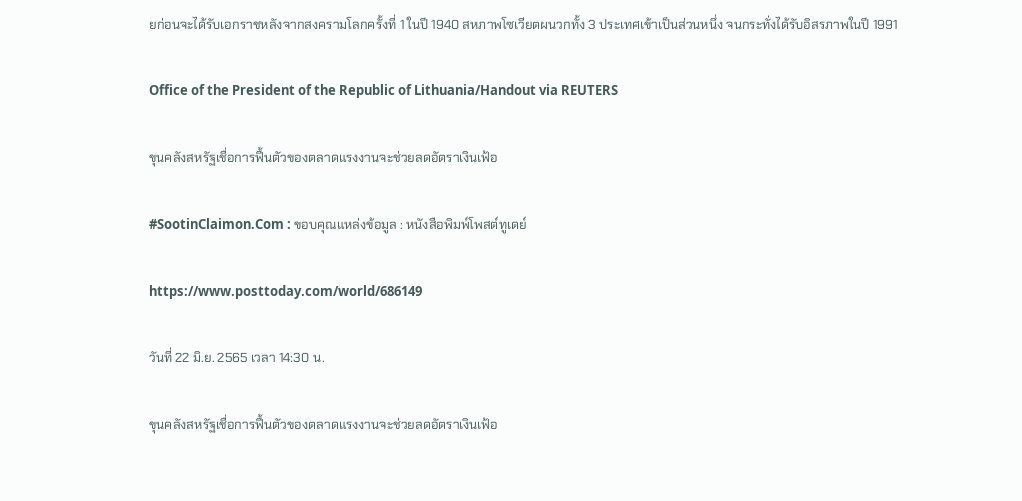ยก่อนจะได้รับเอกราชหลังจากสงครามโลกครั้งที่ 1 ในปี 1940 สหภาพโซเวียตผนวกทั้ง 3 ประเทศเข้าเป็นส่วนหนึ่ง จนกระทั่งได้รับอิสรภาพในปี 1991

Office of the President of the Republic of Lithuania/Handout via REUTERS

ขุนคลังสหรัฐเชื่อการฟื้นตัวของตลาดแรงงานจะช่วยลดอัตราเงินเฟ้อ

#SootinClaimon.Com : ขอบคุณแหล่งข้อมูล : หนังสือพิมพ์โพสต์ทูเดย์

https://www.posttoday.com/world/686149

วันที่ 22 มิ.ย. 2565 เวลา 14:30 น.

ขุนคลังสหรัฐเชื่อการฟื้นตัวของตลาดแรงงานจะช่วยลดอัตราเงินเฟ้อ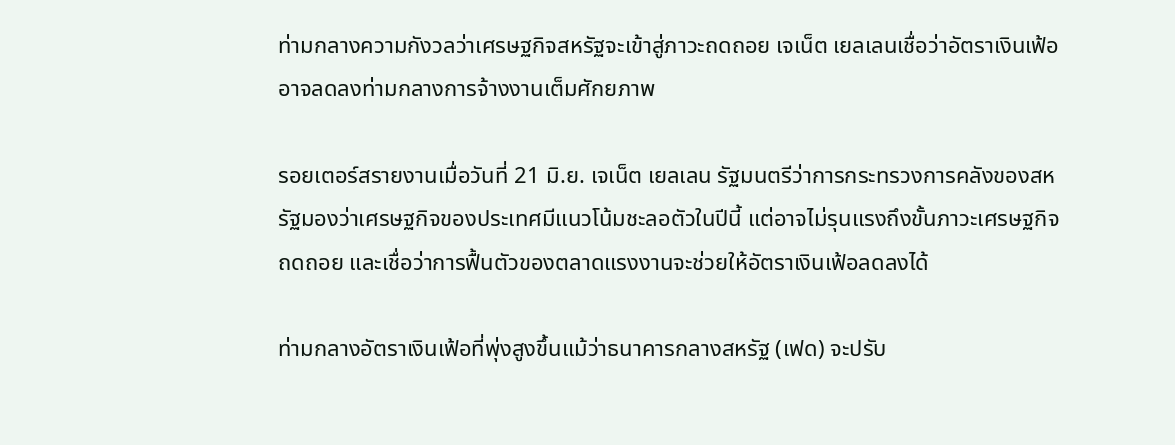ท่ามกลางความกังวลว่าเศรษฐกิจสหรัฐจะเข้าสู่ภาวะถดถอย เจเน็ต เยลเลนเชื่อว่าอัตราเงินเฟ้ออาจลดลงท่ามกลางการจ้างงานเต็มศักยภาพ

รอยเตอร์สรายงานเมื่อวันที่ 21 มิ.ย. เจเน็ต เยลเลน รัฐมนตรีว่าการกระทรวงการคลังของสหรัฐมองว่าเศรษฐกิจของประเทศมีแนวโน้มชะลอตัวในปีนี้ แต่อาจไม่รุนแรงถึงขั้นภาวะเศรษฐกิจถดถอย และเชื่อว่าการฟื้นตัวของตลาดแรงงานจะช่วยให้อัตราเงินเฟ้อลดลงได้

ท่ามกลางอัตราเงินเฟ้อที่พุ่งสูงขึ้นแม้ว่าธนาคารกลางสหรัฐ (เฟด) จะปรับ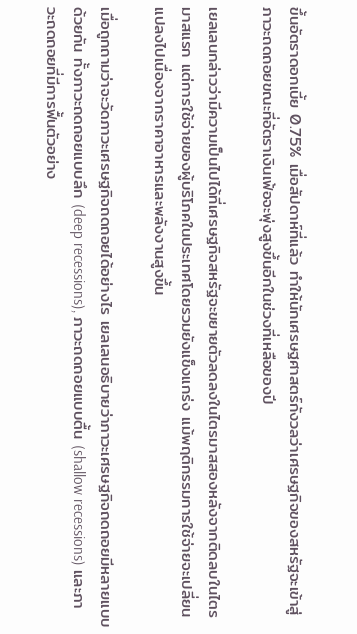ขึ้นอัตราดอกเบี้ย 0.75% เมื่อสัปดาห์ที่แล้ว ทำให้นักเศรษฐศาสตร์กังวลว่าเศรษฐกิจของสหรัฐจะเข้าสู่ภาวะถดถอยขณะที่อัตราเงินเฟ้อจะพุ่งสูงขึ้นอีกในช่วงที่เหลือของปี

เยลเลนกล่าวว่ามีความเป็นไปได้ที่เศรษฐกิจสหรัฐจะขยายตัวลดลงในไตรมาสสองหลังจากติดลบในไตรมาสแรก แต่การใช้จ่ายของผู้บริโภคในประเทศโดยรวมยังแข็งแกร่ง แม้พฤติกรรมการใช้จ่ายจะเปลี่ยนแปลงไปเนื่องจากราคาอาหารและพลังงานสูงขึ้น

เมื่อถูกถามว่าจะวัดภาวะเศรษฐกิจถดถอยได้อย่างไร เยลเลนอธิบายว่าภาวะเศรษฐกิจถดถอยมีหลายแบบด้วยกัน ทั้งภาวะถดถอยแบบลึก (deep recessions), ภาวะถดถอยแบบตื้น (shallow recessions) และภาวะถดถอยที่มีการฟื้นตัวอย่าง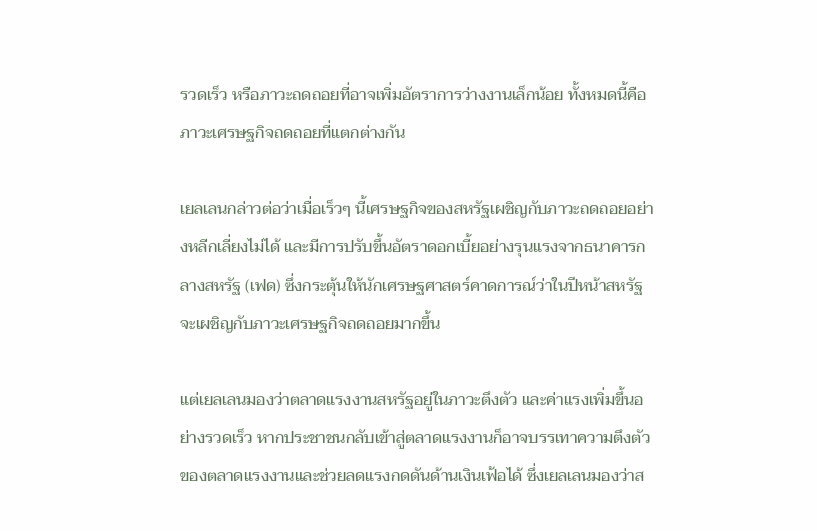รวดเร็ว หรือภาวะถดถอยที่อาจเพิ่มอัตราการว่างงานเล็กน้อย ทั้งหมดนี้คือภาวะเศรษฐกิจถดถอยที่แตกต่างกัน

เยลเลนกล่าวต่อว่าเมื่อเร็วๆ นี้เศรษฐกิจของสหรัฐเผชิญกับภาวะถดถอยอย่างหลีกเลี่ยงไม่ได้ และมีการปรับขึ้นอัตราดอกเบี้ยอย่างรุนแรงจากธนาคารกลางสหรัฐ (เฟด) ซึ่งกระตุ้นให้นักเศรษฐศาสตร์คาดการณ์ว่าในปีหน้าสหรัฐจะเผชิญกับภาวะเศรษฐกิจถดถอยมากขึ้น

แต่เยลเลนมองว่าตลาดแรงงานสหรัฐอยู่ในภาวะตึงตัว และค่าแรงเพิ่มขึ้นอย่างรวดเร็ว หากประชาชนกลับเข้าสู่ตลาดแรงงานก็อาจบรรเทาความตึงตัวของตลาดแรงงานและช่วยลดแรงกดดันด้านเงินเฟ้อได้ ซึ่งเยลเลนมองว่าส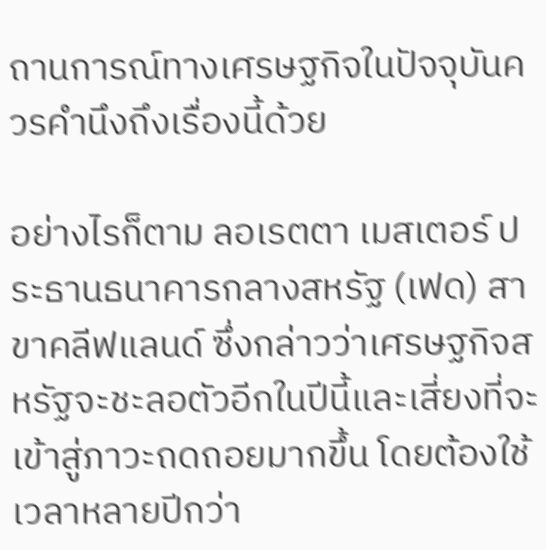ถานการณ์ทางเศรษฐกิจในปัจจุบันควรคำนึงถึงเรื่องนี้ด้วย

อย่างไรก็ตาม ลอเรตตา เมสเตอร์ ประธานธนาคารกลางสหรัฐ (เฟด) สาขาคลีฟแลนด์ ซึ่งกล่าวว่าเศรษฐกิจสหรัฐจะชะลอตัวอีกในปีนี้และเสี่ยงที่จะเข้าสู่ภาวะถดถอยมากขึ้น โดยต้องใช้เวลาหลายปีกว่า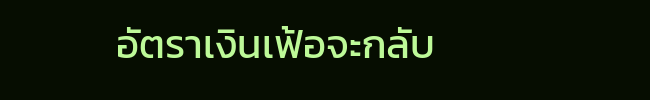อัตราเงินเฟ้อจะกลับ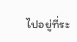ไปอยู่ที่ระ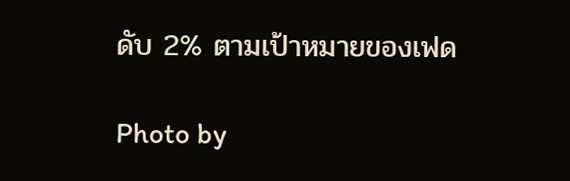ดับ 2% ตามเป้าหมายของเฟด

Photo by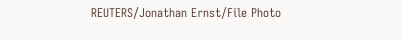REUTERS/Jonathan Ernst/File Photo